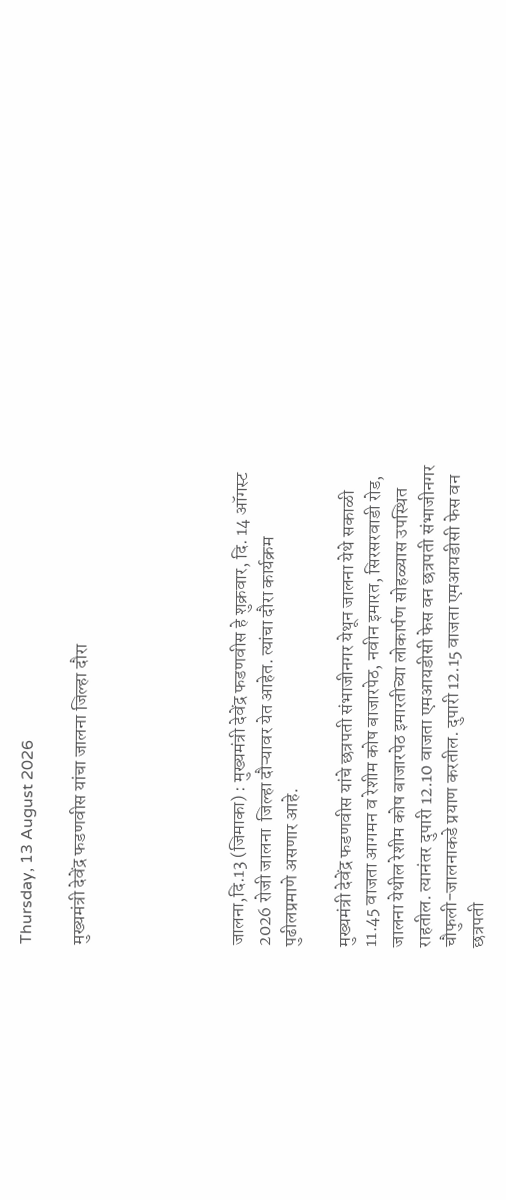Thursday, 13 August 2026

मुख्यमंत्री देवेंद्र फडणवीस यांचा जालना जिल्हा दौरा





जालना,दि.13 (जिमाका) : मुख्यमंत्री देवेंद्र फडणवीस हे शुक्रवार, दि. 14 ऑगस्ट 2026 रोजी जालना  जिल्हा दौऱ्यावर येत आहेत. त्यांचा दौरा कार्यक्रम पुढीलप्रमाणे असणार आहे.

मुख्यमंत्री देवेंद्र फडणवीस यांचे छत्रपती संभाजीनगर येथून जालना येथे सकाळी 11.45 वाजता आगमन व रेशीम कोष बाजारपेठ, नवीन इमारत, सिरसरवाडी रोड, जालना येथील रेशीम कोष बाजारपेठ इमारतीच्या लोकार्पण सोहळ्यास उपस्थित राहतील. त्यानंतर दुपारी 12.10 वाजता एमआयडीसी फेस वन छत्रपती संभाजीनगर चौफुली-जालनाकडे प्रयाण करतील. दुपारी 12.15 वाजता एमआयडीसी फेस वन छत्रपती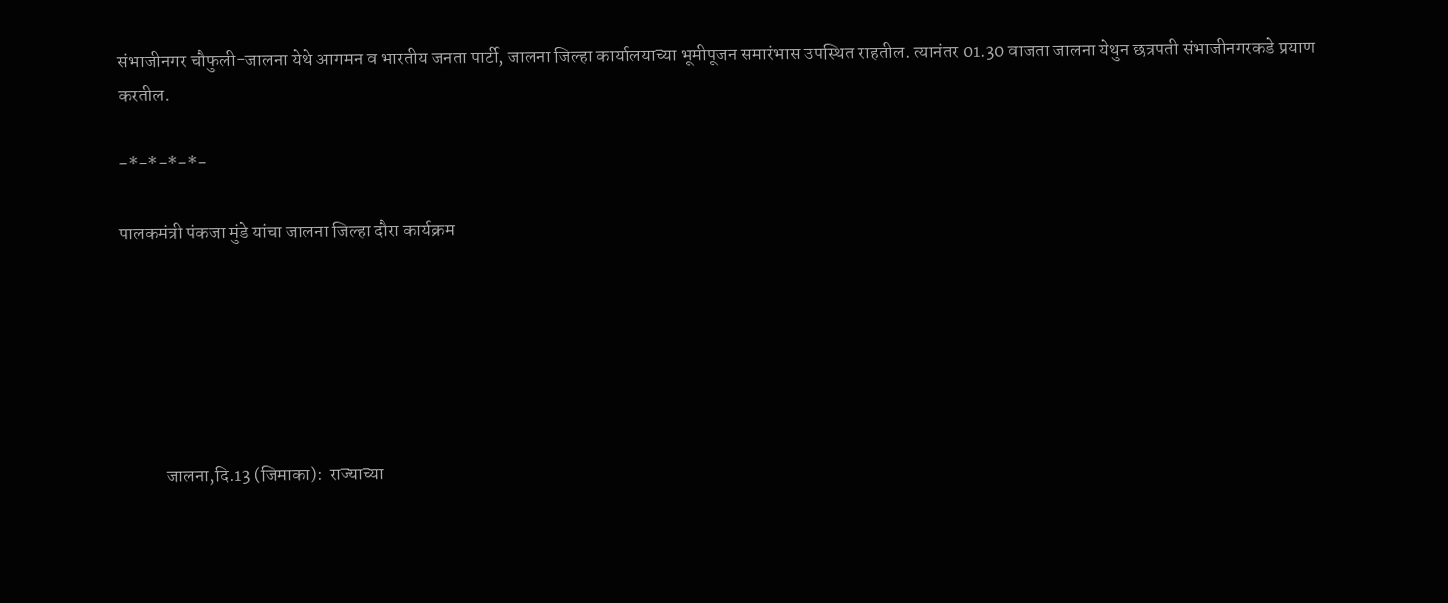संभाजीनगर चौफुली-जालना येथे आगमन व भारतीय जनता पार्टी, जालना जिल्हा कार्यालयाच्या भूमीपूजन समारंभास उपस्थित राहतील. त्यानंतर 01.30 वाजता जालना येथुन छत्रपती संभाजीनगरकडे प्रयाण करतील.

-*-*-*-*-

पालकमंत्री पंकजा मुंडे यांचा जालना जिल्हा दौरा कार्यक्रम






            जालना,दि.13 (जिमाका):  राज्याच्या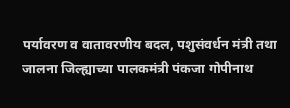पर्यावरण व वातावरणीय बदल, पशुसंवर्धन मंत्री तथा जालना जिल्ह्याच्या पालकमंत्री पंकजा गोपीनाथ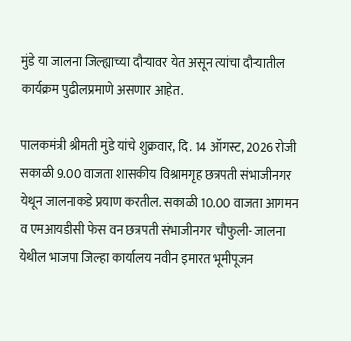मुंडे या जालना जिल्ह्याच्या दौऱ्यावर येत असून त्यांचा दौऱ्यातील कार्यक्रम पुढीलप्रमाणे असणार आहेत.

पालकमंत्री श्रीमती मुंडे यांचे शुक्रवार, दि. 14 ऑगस्ट, 2026 रोजी सकाळी 9.00 वाजता शासकीय विश्रामगृह छत्रपती संभाजीनगर येथून जालनाकडे प्रयाण करतील. सकाळी 10.00 वाजता आगमन व एमआयडीसी फेस वन छत्रपती संभाजीनगर चौफुली- जालना येथील भाजपा जिल्हा कार्यालय नवीन इमारत भूमीपूजन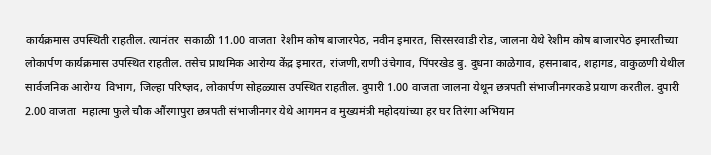कार्यक्रमास उपस्थिती राहतील. त्यानंतर  सकाळी 11.00 वाजता  रेशीम कोष बाजारपेठ, नवीन इमारत, सिरसरवाडी रोड, जालना येथे रेशीम कोष बाजारपेठ इमारतीच्या लोकार्पण कार्यक्रमास उपस्थित राहतील. तसेच प्राथमिक आरोग्य केंद्र इमारत, रांजणी,राणी उंचेगाव, पिंपरखेड बु. दुधना काळेगाव, हसनाबाद, शहागड, वाकुळणी येथील  सार्वजनिक आरोग्य  विभाग, जिल्हा परिष्ज्ञद, लोकार्पण सोहळ्यास उपस्थित राहतील. दुपारी 1.00 वाजता जालना येथून छत्रपती संभाजीनगरकडे प्रयाण करतील. दुपारी 2.00 वाजता  महात्मा फुले चौक औंरगापुरा छत्रपती संभाजीनगर येथे आगमन व मुख्यमंत्री महोदयांच्या हर घर तिरंगा अभियान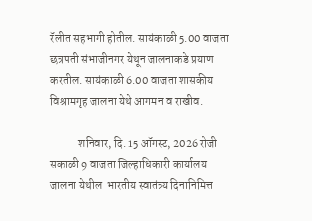रॅलीत सहभागी होतील. सायंकाळी 5.00 वाजता छत्रपती संभाजीनगर येथून जालनाकडे प्रयाण करतील. सायंकाळी 6.00 वाजता शासकीय विश्रामगृह जालना येथे आगमन व राखीव.

            शनिवार, दि. 15 ऑगस्ट, 2026 रोजी सकाळी 9 वाजता जिल्हाधिकारी कार्यालय जालना येथील  भारतीय स्वातंत्र्य दिनानिमित्त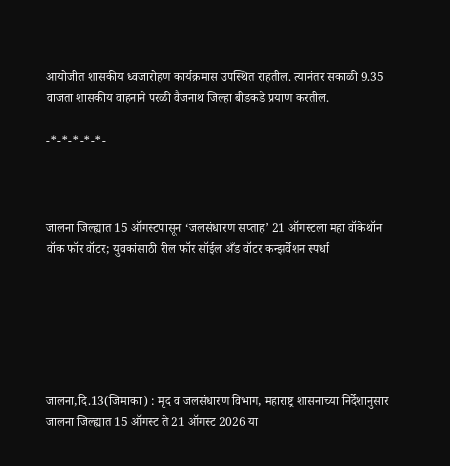आयोजीत शासकीय ध्वजारोहण कार्यक्रमास उपस्थित राहतील. त्यानंतर सकाळी 9.35 वाजता शासकीय वाहनाने परळी वैजनाथ जिल्हा बीडकडे प्रयाण करतील.

-*-*-*-*-*-



जालना जिल्ह्यात 15 ऑगस्टपासून ‘जलसंधारण सप्ताह’ 21 ऑगस्टला महा वॉकेथॉन वॉक फॉर वॉटर; युवकांसाठी रील फॉर सॉईल अँड वॉटर कन्झर्वेशन स्पर्धा






जालना,दि.13(जिमाका) : मृद व जलसंधारण विभाग, महाराष्ट्र शासनाच्या निर्देशानुसार जालना जिल्ह्यात 15 ऑगस्ट ते 21 ऑगस्ट 2026 या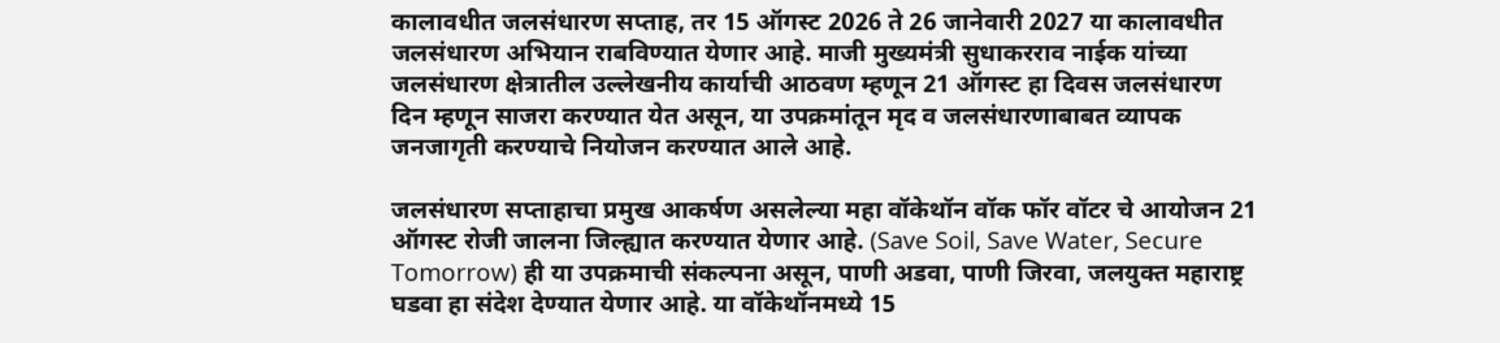कालावधीत जलसंधारण सप्ताह, तर 15 ऑगस्ट 2026 ते 26 जानेवारी 2027 या कालावधीत जलसंधारण अभियान राबविण्यात येणार आहे. माजी मुख्यमंत्री सुधाकरराव नाईक यांच्या जलसंधारण क्षेत्रातील उल्लेखनीय कार्याची आठवण म्हणून 21 ऑगस्ट हा दिवस जलसंधारण दिन म्हणून साजरा करण्यात येत असून, या उपक्रमांतून मृद व जलसंधारणाबाबत व्यापक जनजागृती करण्याचे नियोजन करण्यात आले आहे.

जलसंधारण सप्ताहाचा प्रमुख आकर्षण असलेल्या महा वॉकेथॉन वॉक फॉर वॉटर चे आयोजन 21 ऑगस्ट रोजी जालना जिल्ह्यात करण्यात येणार आहे. (Save Soil, Save Water, Secure Tomorrow) ही या उपक्रमाची संकल्पना असून, पाणी अडवा, पाणी जिरवा, जलयुक्त महाराष्ट्र घडवा हा संदेश देण्यात येणार आहे. या वॉकेथॉनमध्ये 15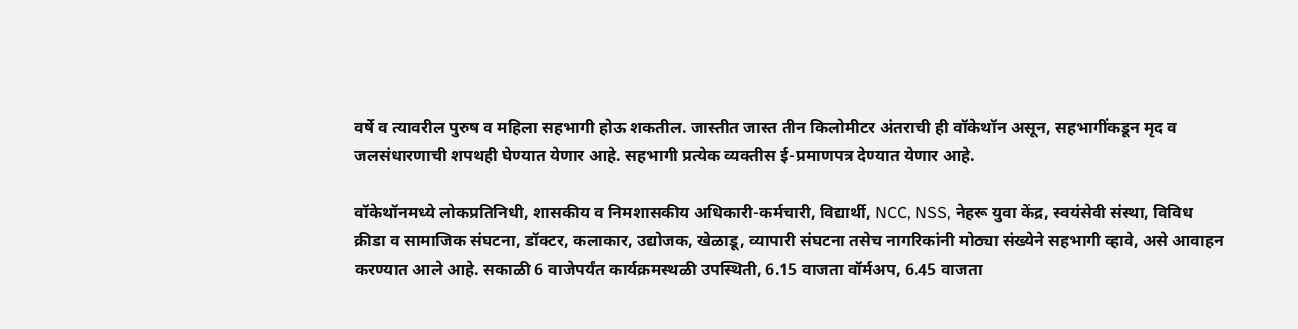वर्षे व त्यावरील पुरुष व महिला सहभागी होऊ शकतील. जास्तीत जास्त तीन किलोमीटर अंतराची ही वॉकेथॉन असून, सहभागींकडून मृद व जलसंधारणाची शपथही घेण्यात येणार आहे. सहभागी प्रत्येक व्यक्तीस ई-प्रमाणपत्र देण्यात येणार आहे.

वॉकेथॉनमध्ये लोकप्रतिनिधी, शासकीय व निमशासकीय अधिकारी-कर्मचारी, विद्यार्थी, NCC, NSS, नेहरू युवा केंद्र, स्वयंसेवी संस्था, विविध क्रीडा व सामाजिक संघटना, डॉक्टर, कलाकार, उद्योजक, खेळाडू, व्यापारी संघटना तसेच नागरिकांनी मोठ्या संख्येने सहभागी व्हावे, असे आवाहन करण्यात आले आहे. सकाळी 6 वाजेपर्यंत कार्यक्रमस्थळी उपस्थिती, 6.15 वाजता वॉर्मअप, 6.45 वाजता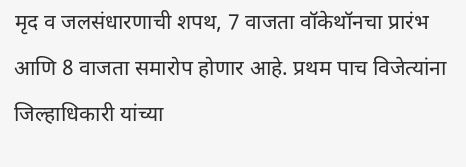मृद व जलसंधारणाची शपथ, 7 वाजता वॉकेथॉनचा प्रारंभ आणि 8 वाजता समारोप होणार आहे. प्रथम पाच विजेत्यांना जिल्हाधिकारी यांच्या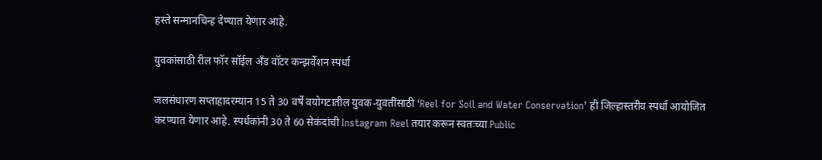हस्ते सन्मानचिन्ह देण्यात येणार आहे.

युवकांसाठी रील फॉर सॉईल अँड वॉटर कन्झर्वेशन स्पर्धा

जलसंधारण सप्ताहादरम्यान 15 ते 30 वर्षे वयोगटातील युवक-युवतींसाठी ‘Reel for Soil and Water Conservation’ ही जिल्हास्तरीय स्पर्धा आयोजित करण्यात येणार आहे. स्पर्धकांनी 30 ते 60 सेकंदांची Instagram Reel तयार करून स्वतःच्या Public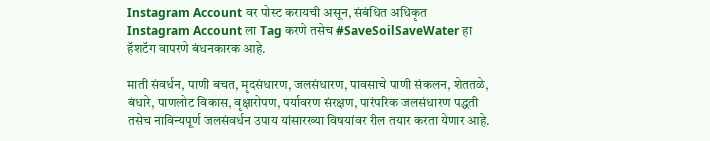Instagram Account वर पोस्ट करायची असून, संबंधित अधिकृत Instagram Account ला Tag करणे तसेच #SaveSoilSaveWater हा हॅशटॅग वापरणे बंधनकारक आहे.

माती संवर्धन, पाणी बचत, मृदसंधारण, जलसंधारण, पावसाचे पाणी संकलन, शेततळे, बंधारे, पाणलोट विकास, वृक्षारोपण, पर्यावरण संरक्षण, पारंपरिक जलसंधारण पद्धती तसेच नाविन्यपूर्ण जलसंवर्धन उपाय यांसारख्या विषयांवर रील तयार करता येणार आहे.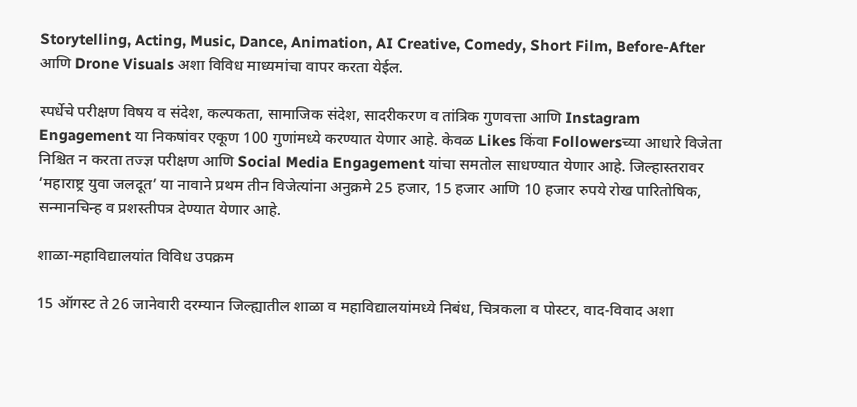Storytelling, Acting, Music, Dance, Animation, AI Creative, Comedy, Short Film, Before-After आणि Drone Visuals अशा विविध माध्यमांचा वापर करता येईल.

स्पर्धेचे परीक्षण विषय व संदेश, कल्पकता, सामाजिक संदेश, सादरीकरण व तांत्रिक गुणवत्ता आणि Instagram Engagement या निकषांवर एकूण 100 गुणांमध्ये करण्यात येणार आहे. केवळ Likes किंवा Followersच्या आधारे विजेता निश्चित न करता तज्ज्ञ परीक्षण आणि Social Media Engagement यांचा समतोल साधण्यात येणार आहे. जिल्हास्तरावर ‘महाराष्ट्र युवा जलदूत’ या नावाने प्रथम तीन विजेत्यांना अनुक्रमे 25 हजार, 15 हजार आणि 10 हजार रुपये रोख पारितोषिक, सन्मानचिन्ह व प्रशस्तीपत्र देण्यात येणार आहे.

शाळा-महाविद्यालयांत विविध उपक्रम

15 ऑगस्ट ते 26 जानेवारी दरम्यान जिल्ह्यातील शाळा व महाविद्यालयांमध्ये निबंध, चित्रकला व पोस्टर, वाद-विवाद अशा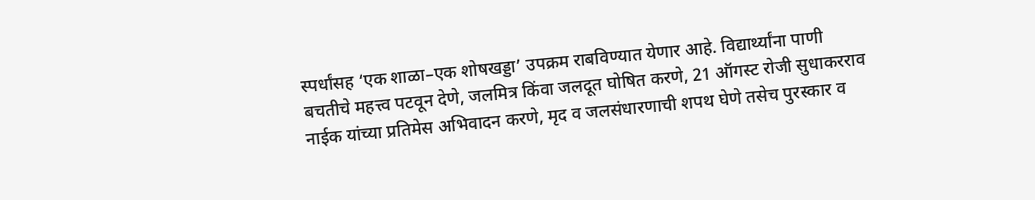स्पर्धांसह ‘एक शाळा–एक शोषखड्डा’ उपक्रम राबविण्यात येणार आहे. विद्यार्थ्यांना पाणी बचतीचे महत्त्व पटवून देणे, जलमित्र किंवा जलदूत घोषित करणे, 21 ऑगस्ट रोजी सुधाकरराव नाईक यांच्या प्रतिमेस अभिवादन करणे, मृद व जलसंधारणाची शपथ घेणे तसेच पुरस्कार व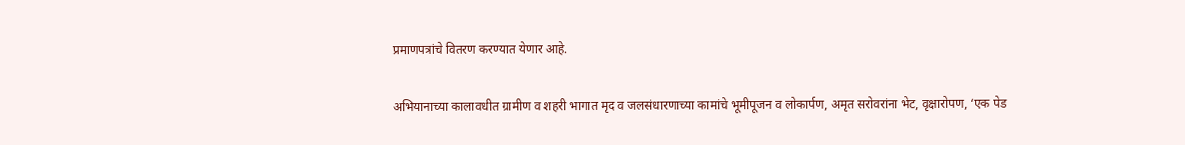प्रमाणपत्रांचे वितरण करण्यात येणार आहे.

अभियानाच्या कालावधीत ग्रामीण व शहरी भागात मृद व जलसंधारणाच्या कामांचे भूमीपूजन व लोकार्पण, अमृत सरोवरांना भेट, वृक्षारोपण, ‘एक पेड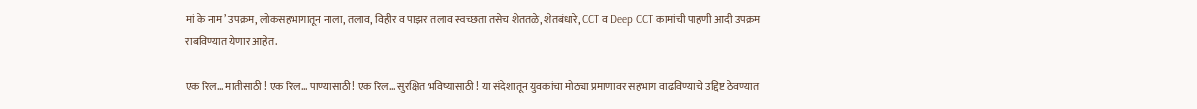मां के नाम’ उपक्रम, लोकसहभागातून नाला, तलाव, विहीर व पाझर तलाव स्वच्छता तसेच शेततळे, शेतबंधारे, CCT व Deep CCT कामांची पाहणी आदी उपक्रम राबविण्यात येणार आहेत.

एक रिल... मातीसाठी ! एक रिल... पाण्यासाठी! एक रिल... सुरक्षित भविष्यासाठी ! या संदेशातून युवकांचा मोठ्या प्रमाणावर सहभाग वाढविण्याचे उद्दिष्ट ठेवण्यात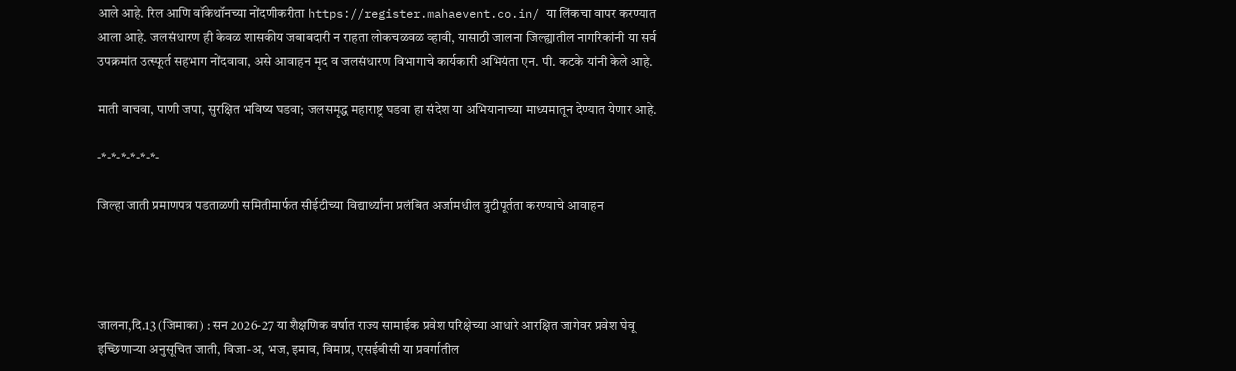आले आहे. रिल आणि वॉकेथॉनच्या नोंदणीकरीता https://register.mahaevent.co.in/ या लिंकचा वापर करण्यात आला आहे. जलसंधारण ही केवळ शासकीय जबाबदारी न राहता लोकचळवळ व्हावी, यासाठी जालना जिल्ह्यातील नागरिकांनी या सर्व उपक्रमांत उत्स्फूर्त सहभाग नोंदवावा, असे आवाहन मृद व जलसंधारण विभागाचे कार्यकारी अभियंता एन. पी. कटके यांनी केले आहे.

माती वाचवा, पाणी जपा, सुरक्षित भविष्य घडवा; जलसमृद्ध महाराष्ट्र घडवा हा संदेश या अभियानाच्या माध्यमातून देण्यात येणार आहे.

-*-*-*-*-*-*-

जिल्हा जाती प्रमाणपत्र पडताळणी समितीमार्फत सीईटीच्या विद्यार्थ्यांना प्रलंबित अर्जामधील त्रुटीपूर्तता करण्याचे आवाहन




जालना,दि.13 (जिमाका) : सन 2026-27 या शैक्षणिक वर्षात राज्य सामाईक प्रवेश परिक्षेच्या आधारे आरक्षित जागेवर प्रवेश घेवू इच्छिणाऱ्या अनुसूचित जाती, विजा-अ, भज, इमाव, विमाप्र, एसईबीसी या प्रवर्गातील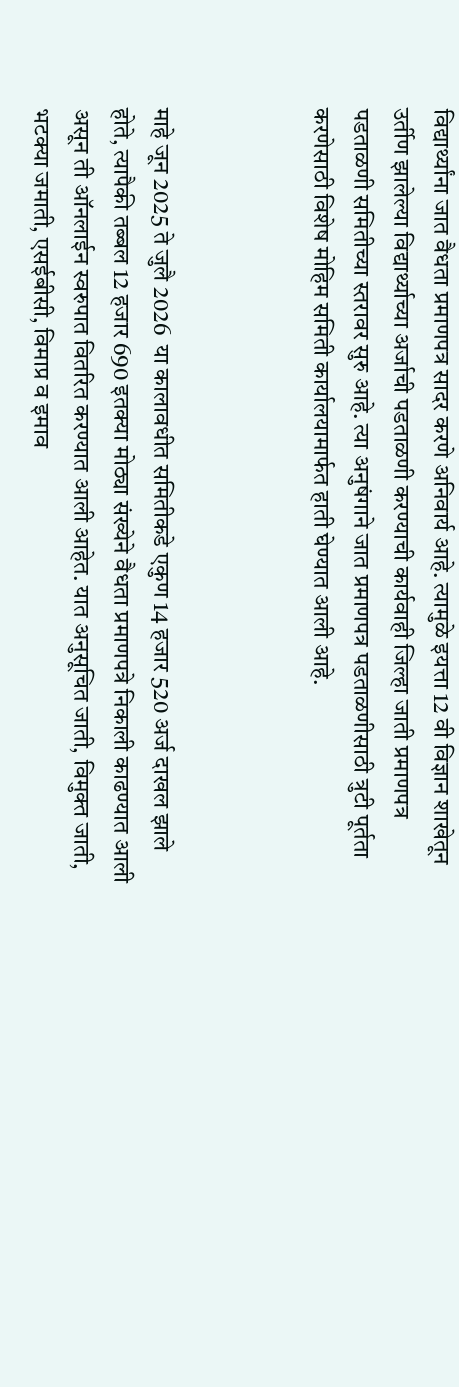विद्यार्थ्यांना जात वैधता प्रमाणपत्र सादर करणे अनिवार्य आहे. त्यामुळे इयत्ता 12 वी विज्ञान शाखेतून उर्तीण झालेल्या विद्यार्थ्याच्या अर्जाची पडताळणी करण्याची कार्यवाही जिल्हा जाती प्रमाणपत्र पडताळणी समितीच्या स्तरावर सुरु आहे. त्या अनुषंगाने जात प्रमाणपत्र पडताळणीसाठी त्रुटी पूर्तता करणेसाठी विशेष मोहिम समिती कार्यालयामार्फत हाती घेण्यात आली आहे.



माहे जून 2025 ते जुलै 2026  या कालावधीत समितीकडे एकुण 14 हजार 520 अर्ज दाखल झाले होते, त्यापैकी तब्बल 12 हजार 690 इतक्या मोठ्या संख्येने वैधता प्रमाणपत्रे निकाली काढण्यात आली असून ती ऑनलाईन स्वरुपात वितरित करण्यात आली आहेत. यात अनुसूचित जाती, विमुक्त जाती, भटक्या जमाती, एसईबीसी, विमाप्र व इमाव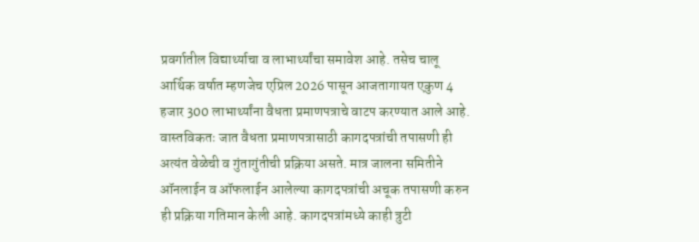प्रवर्गातील विद्यार्थ्याचा व लाभार्थ्यांचा समावेश आहे. तसेच चालू आर्थिक वर्षात म्हणजेच एप्रिल 2026 पासून आजतागायत एकुण 4 हजार 300 लाभार्थ्यांना वैधता प्रमाणपत्राचे वाटप करण्यात आले आहे. वास्तविकतः जात वैधता प्रमाणपत्रासाठी कागदपत्रांची तपासणी ही अत्यंत वेळेची व गुंतागुंतीची प्रक्रिया असते. मात्र जालना समितीने ऑनलाईन व ऑफलाईन आलेल्या कागदपत्रांची अचूक तपासणी करुन ही प्रक्रिया गतिमान केली आहे. कागदपत्रांमध्ये काही त्रुटी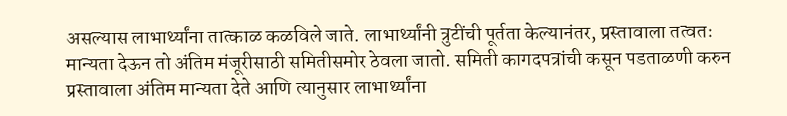असल्यास लाभार्थ्यांना तात्काळ कळविले जाते. लाभार्थ्यांनी त्रुटींची पूर्तता केल्यानंतर, प्रस्तावाला तत्वतः मान्यता देऊन तो अंतिम मंजूरीसाठी समितीसमोर ठेवला जातो. समिती कागदपत्रांची कसून पडताळणी करुन प्रस्तावाला अंतिम मान्यता देते आणि त्यानुसार लाभार्थ्यांना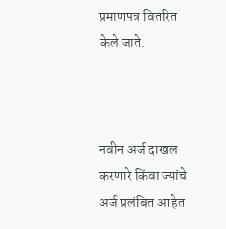प्रमाणपत्र वितरित केले जाते.



नवीन अर्ज दाखल करणारे किंवा ज्यांचे अर्ज प्रलंबित आहेत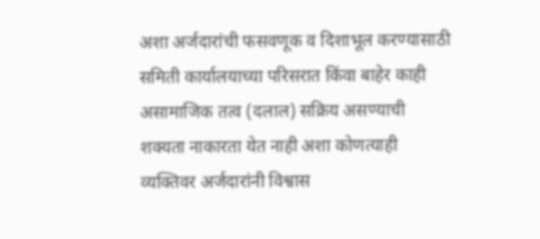अशा अर्जदारांची फसवणूक व दिशाभूल करण्यासाठी समिती कार्यालयाच्या परिसरात किंवा बाहेर काही असामाजिक तत्व (दलाल) सक्रिय असण्याची शक्यता नाकारता येत नाही अशा कोणत्याही व्यक्तिवर अर्जदारांनी विश्वास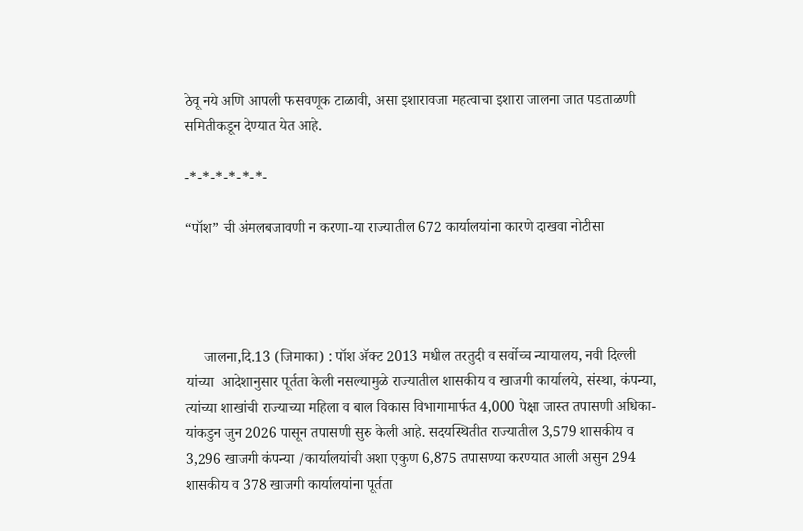ठेवू नये अणि आपली फसवणूक टाळावी, असा इशारावजा महत्वाचा इशारा जालना जात पडताळणी समितीकडून देण्यात येत आहे.

-*-*-*-*-*-*-

“पॉश” ची अंमलबजावणी न करणा-या राज्यातील 672 कार्यालयांना कारणे दाखवा नोटीसा




     जालना,दि.13 (जिमाका) : पॉश ॲक्ट 2013 मधील तरतुदी व सर्वोच्च न्यायालय, नवी दिल्ली यांच्या  आदेशानुसार पूर्तता केली नसल्यामुळे राज्यातील शासकीय व खाजगी कार्यालये, संस्था, कंपन्या, त्यांच्या शाखांची राज्याच्या महिला व बाल विकास विभागामार्फत 4,000 पेक्षा जास्त तपासणी अधिका-यांकडुन जुन 2026 पासून तपासणी सुरु केली आहे. सदयस्थितीत राज्यातील 3,579 शासकीय व 3,296 खाजगी कंपन्या /कार्यालयांची अशा एकुण 6,875 तपासण्या करण्यात आली असुन 294 शासकीय व 378 खाजगी कार्यालयांना पूर्तता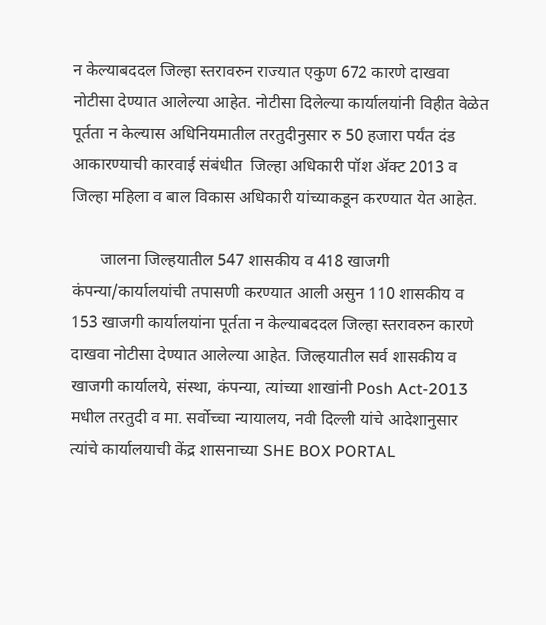न केल्याबददल जिल्हा स्तरावरुन राज्यात एकुण 672 कारणे दाखवा नोटीसा देण्यात आलेल्या आहेत. नोटीसा दिलेल्या कार्यालयांनी विहीत वेळेत पूर्तता न केल्यास अधिनियमातील तरतुदीनुसार रु 50 हजारा पर्यंत दंड आकारण्याची कारवाई संबंधीत  जिल्हा अधिकारी पॉश ॲक्ट 2013 व जिल्हा महिला व बाल विकास अधिकारी यांच्याकडून करण्यात येत आहेत.

       जालना जिल्हयातील 547 शासकीय व 418 खाजगी कंपन्या/कार्यालयांची तपासणी करण्यात आली असुन 110 शासकीय व 153 खाजगी कार्यालयांना पूर्तता न केल्याबददल जिल्हा स्तरावरुन कारणे दाखवा नोटीसा देण्यात आलेल्या आहेत. जिल्हयातील सर्व शासकीय व खाजगी कार्यालये, संस्था, कंपन्या, त्यांच्या शाखांनी Posh Act-2013 मधील तरतुदी व मा. सर्वोच्चा न्यायालय, नवी दिल्ली यांचे आदेशानुसार त्यांचे कार्यालयाची केंद्र शासनाच्या SHE BOX PORTAL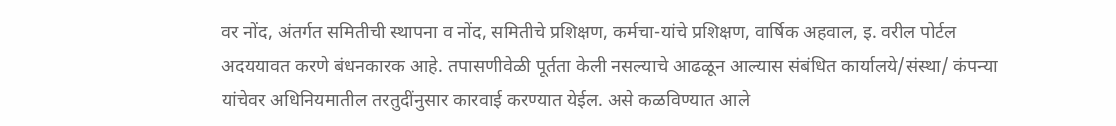वर नोंद, अंतर्गत समितीची स्थापना व नोंद, समितीचे प्रशिक्षण, कर्मचा-यांचे प्रशिक्षण, वार्षिक अहवाल, इ. वरील पोर्टल अदययावत करणे बंधनकारक आहे. तपासणीवेळी पूर्तता केली नसल्याचे आढळून आल्यास संबंधित कार्यालये/संस्था/ कंपन्या यांचेवर अधिनियमातील तरतुदींनुसार कारवाई करण्यात येईल. असे कळविण्यात आले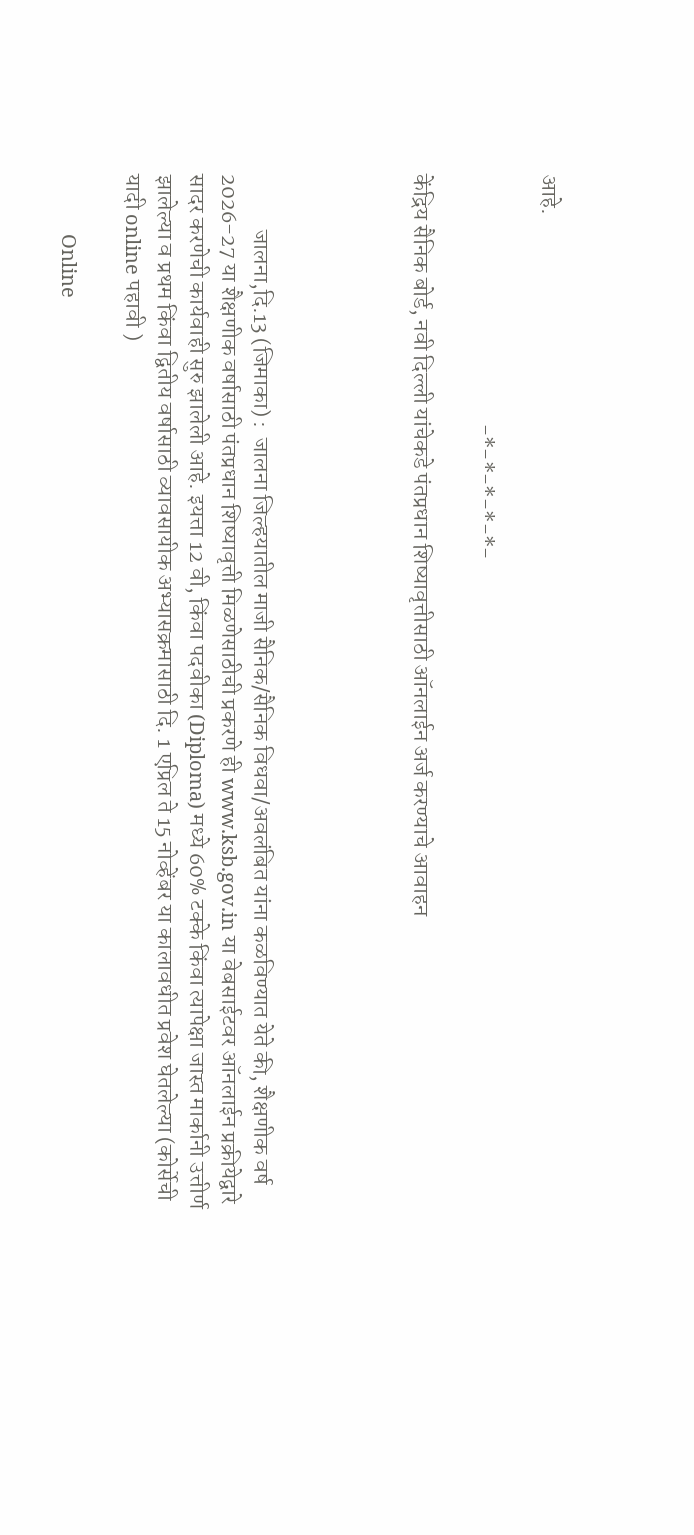आहे.

                                                      -*-*-*-*-*-

केंद्रिय सैनिक बोर्ड, नवी दिल्ली यांचेकडे पंतप्रधान शिष्यावृत्तीसाठी ऑनलाईन अर्ज करण्याचे आवाहन




            जालना,दि.13 (जिमाका) :  जालना जिल्हयातील माजी सैनिक/सैनिक विधवा/अवलंबित यांना कळविण्यात येते की, शैक्षणीक वर्ष 2026-27 या शैक्षणीक वर्षासाठी पंतप्रधान शिष्यावृत्ती मिळणेसाठीची प्रकरणे ही www.ksb.gov.in या वेबसाईटवर ऑनलाईन प्रक्रीयेद्वारे सादर करणेची कार्यवाही सुरु झालेली आहे. इयत्ता 12 वी, किंवा पदवीका (Diploma) मध्ये 60% टक्के किंवा त्यापेक्षा जास्त मार्कानी उत्तीर्ण झालेल्या व प्रथम किंवा द्वितीय वर्षासाठी व्यावसायीक अभ्यासक्रमासाठी दि. 1 एप्रिल ते 15 नोव्हेंबर या कालावधीत प्रवेश घेतलेल्या (कोर्सेची यादी online पहावी )

            Online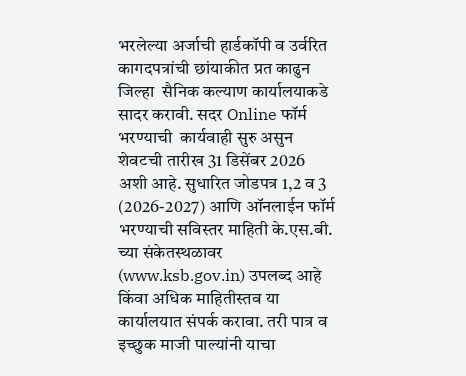भरलेल्या अर्जाची हार्डकॉपी व उर्वरित  कागदपत्रांची छांयाकीत प्रत काढुन जिल्हा  सैनिक कल्याण कार्यालयाकडे सादर करावी. सदर Online फॉर्म भरण्याची  कार्यवाही सुरु असुन  शेवटची तारीख 31 डिसेंबर 2026 अशी आहे. सुधारित जोडपत्र 1,2 व 3 (2026-2027) आणि ऑनलाईन फॉर्म भरण्याची सविस्तर माहिती के.एस.बी. च्या संकेतस्थळावर (www.ksb.gov.in) उपलब्द आहे किंवा अधिक माहितीस्तव या कार्यालयात संपर्क करावा. तरी पात्र व इच्छुक माजी पाल्यांनी याचा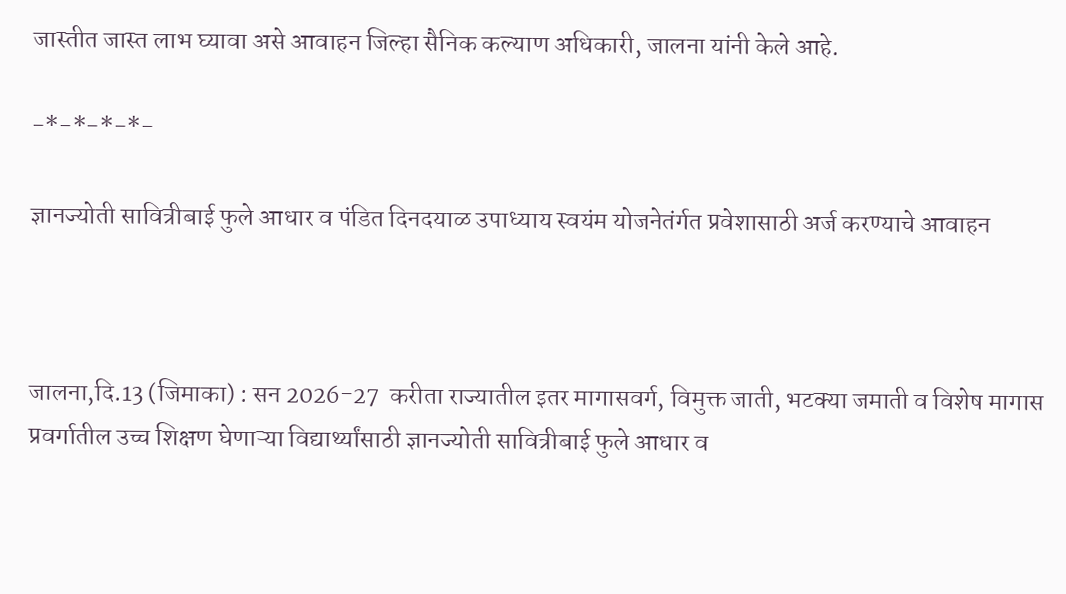जास्तीत जास्त लाभ घ्यावा असे आवाहन जिल्हा सैनिक कल्याण अधिकारी, जालना यांनी केले आहे.

-*-*-*-*-

ज्ञानज्योती सावित्रीबाई फुले आधार व पंडित दिनदयाळ उपाध्याय स्वयंम योजनेतंर्गत प्रवेशासाठी अर्ज करण्याचे आवाहन



जालना,दि.13 (जिमाका) : सन 2026-27  करीता राज्यातील इतर मागासवर्ग, विमुक्त जाती, भटक्या जमाती व विशेष मागास प्रवर्गातील उच्च शिक्षण घेणाऱ्या विद्यार्थ्यांसाठी ज्ञानज्योती सावित्रीबाई फुले आधार व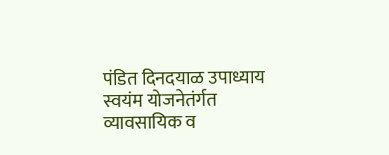पंडित दिनदयाळ उपाध्याय स्वयंम योजनेतंर्गत व्यावसायिक व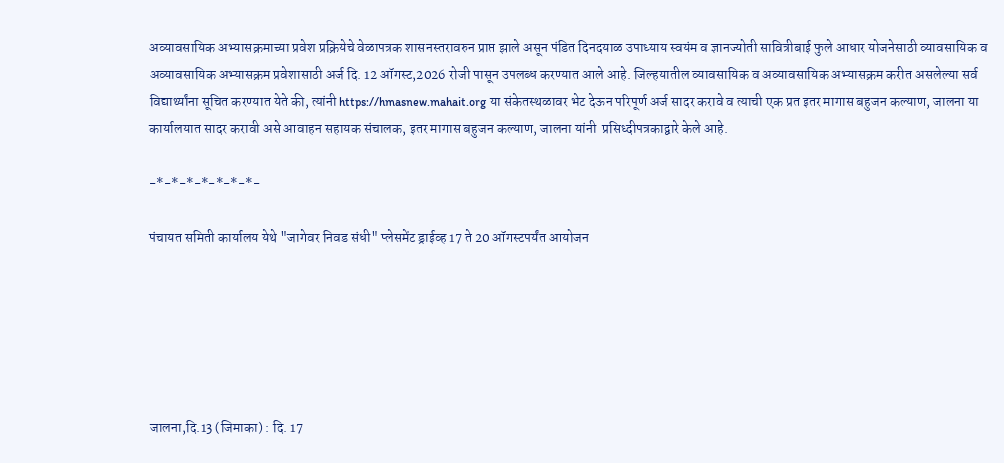अव्यावसायिक अभ्यासक्रमाच्या प्रवेश प्रक्रियेचे वेळापत्रक शासनस्तरावरुन प्राप्त झाले असून पंडित दिनदयाळ उपाध्याय स्वयंम व ज्ञानज्योती सावित्रीबाई फुले आधार योजनेसाठी व्यावसायिक व अव्यावसायिक अभ्यासक्रम प्रवेशासाठी अर्ज दि. 12 ऑगस्ट,2026 रोजी पासून उपलब्ध करण्यात आले आहे. जिल्हयातील व्यावसायिक व अव्यावसायिक अभ्यासक्रम करीत असलेल्या सर्व विद्यार्थ्यांना सूचित करण्यात येते की, त्यांनी https://hmasnew.mahait.org या संकेतस्थळावर भेट देऊन परिपूर्ण अर्ज सादर करावे व त्याची एक प्रत इतर मागास बहुजन कल्याण, जालना या कार्यालयात सादर करावी असे आवाहन सहायक संचालक, इतर मागास बहुजन कल्याण, जालना यांनी  प्रसिध्दीपत्रकाद्वारे केले आहे.

-*-*-*-*-*-*-*-

पंचायत समिती कार्यालय येथे "जागेवर निवड संधी" प्लेसमेंट ड्राईव्ह 17 ते 20 ऑगस्टपर्यंत आयोजन






जालना,दि.13 (जिमाका) : दि. 17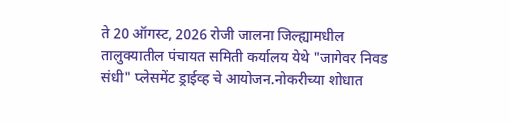ते 20 ऑगस्ट, 2026 रोजी जालना जिल्ह्यामधील तालुक्यातील पंचायत समिती कर्यालय येथे "जागेवर निवड संधी" प्लेसमेंट ड्राईव्ह चे आयोजन.नोकरीच्या शोधात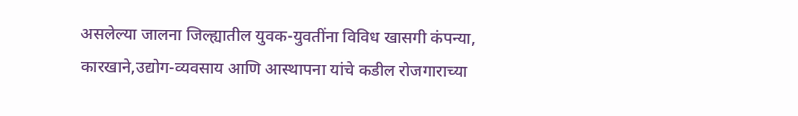असलेल्या जालना जिल्ह्यातील युवक-युवतींना विविध खासगी कंपन्या, कारखाने,उद्योग-व्यवसाय आणि आस्थापना यांचे कडील रोजगाराच्या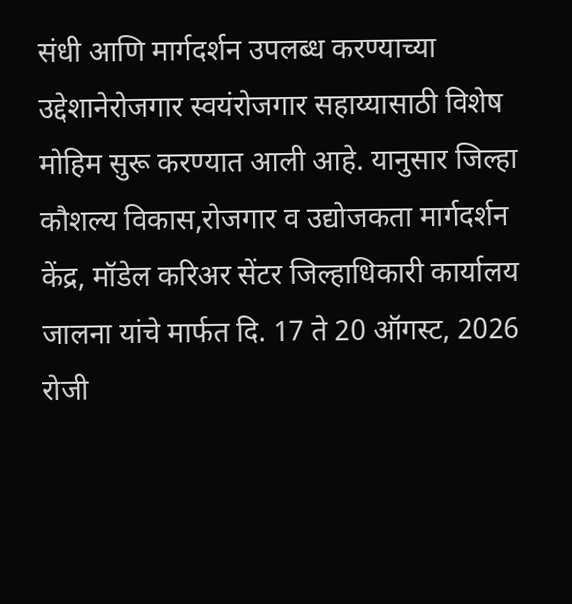संधी आणि मार्गदर्शन उपलब्ध करण्याच्या उद्देशानेरोजगार स्वयंरोजगार सहाय्यासाठी विशेष मोहिम सुरू करण्यात आली आहे. यानुसार जिल्हा कौशल्य विकास,रोजगार व उद्योजकता मार्गदर्शन केंद्र, मॉडेल करिअर सेंटर जिल्हाधिकारी कार्यालय जालना यांचे मार्फत दि. 17 ते 20 ऑगस्ट, 2026 रोजी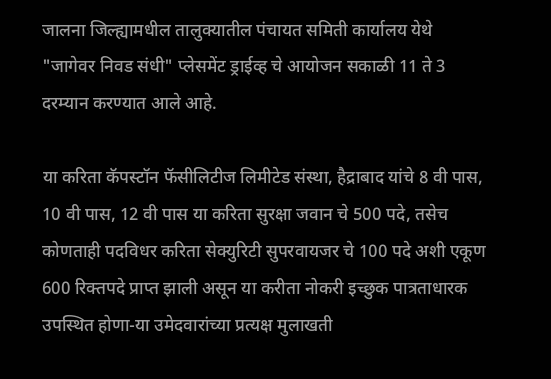जालना जिल्ह्यामधील तालुक्यातील पंचायत समिती कार्यालय येथे "जागेवर निवड संधी" प्लेसमेंट ड्राईव्ह चे आयोजन सकाळी 11 ते 3 दरम्यान करण्यात आले आहे.

या करिता कॅपस्टॉन फॅसीलिटीज लिमीटेड संस्था, हैद्राबाद यांचे 8 वी पास, 10 वी पास, 12 वी पास या करिता सुरक्षा जवान चे 500 पदे, तसेच कोणताही पदविधर करिता सेक्युरिटी सुपरवायजर चे 100 पदे अशी एकूण 600 रिक्तपदे प्राप्त झाली असून या करीता नोकरी इच्छुक पात्रताधारक उपस्थित होणा-या उमेदवारांच्या प्रत्यक्ष मुलाखती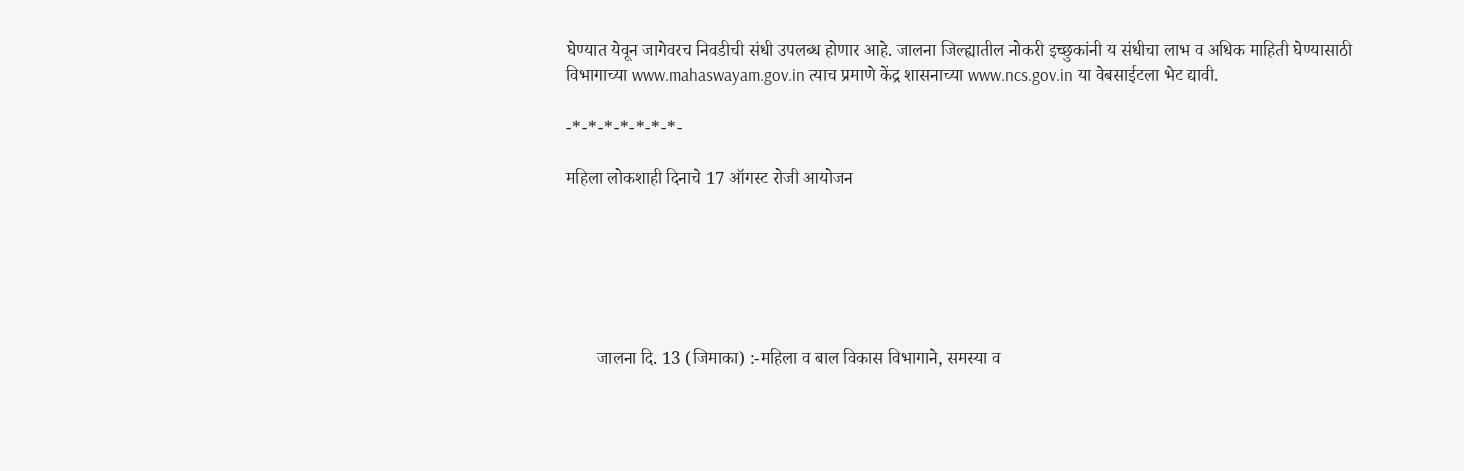घेण्यात येवून जागेवरच निवडीची संधी उपलब्ध होणार आहे. जालना जिल्ह्यातील नोकरी इच्छुकांनी य संधीचा लाभ व अधिक माहिती घेण्यासाठी विभागाच्या www.mahaswayam.gov.in त्याच प्रमाणे केंद्र शासनाच्या www.ncs.gov.in या वेबसाईटला भेट द्यावी.

-*-*-*-*-*-*-*-

महिला लोकशाही दिनाचे 17 ऑगस्ट रोजी आयोजन






       जालना दि. 13 (जिमाका) :-महिला व बाल विकास विभागाने, समस्या व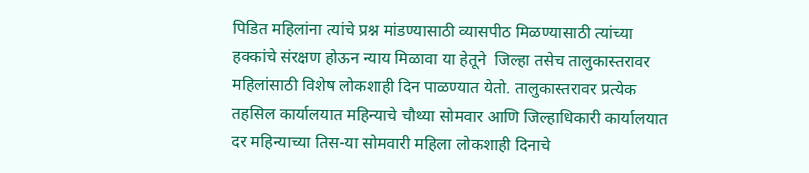पिडित महिलांना त्यांचे प्रश्न मांडण्यासाठी व्यासपीठ मिळण्यासाठी त्यांच्या हक्कांचे संरक्षण होऊन न्याय मिळावा या हेतूने  जिल्हा तसेच तालुकास्तरावर महिलांसाठी विशेष लोकशाही दिन पाळण्यात येतो. तालुकास्तरावर प्रत्येक तहसिल कार्यालयात महिन्याचे चौथ्या सोमवार आणि जिल्हाधिकारी कार्यालयात दर महिन्याच्या तिस-या सोमवारी महिला लोकशाही दिनाचे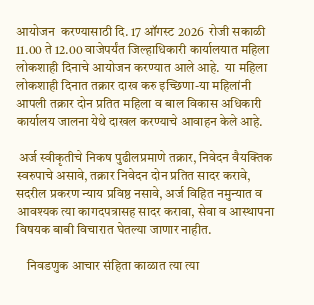आयोजन  करण्यासाठी दि. 17 ऑगस्ट 2026  रोजी सकाळी 11.00 ते 12.00 वाजेपर्यंत जिल्हाधिकारी कार्यालयात महिला लोकशाही दिनाचे आयोजन करण्यात आले आहे.  या महिला लोकशाही दिनात तक्रार दाख करु इच्छिणा-या महिलांनी आपली तक्रार दोन प्रतित महिला व बाल विकास अधिकारी कार्यालय जालना येथे दाखल करण्याचे आवाहन केले आहे.

 अर्ज स्वीकृतीचे निकष पुढीलप्रमाणे तक्रार, निवेदन वैयक्तिक स्वरुपाचे असावे, तक्रार निवेदन दोन प्रतित सादर करावे, सदरील प्रकरण न्याय प्रविष्ठ नसावे, अर्ज विहित नमुन्यात व आवश्यक त्या कागदपत्रासह सादर करावा, सेवा व आस्थापना विषयक बाबी विचारात घेतल्या जाणार नाहीत.

    निवडणुक आचार संहिता काळात त्या त्या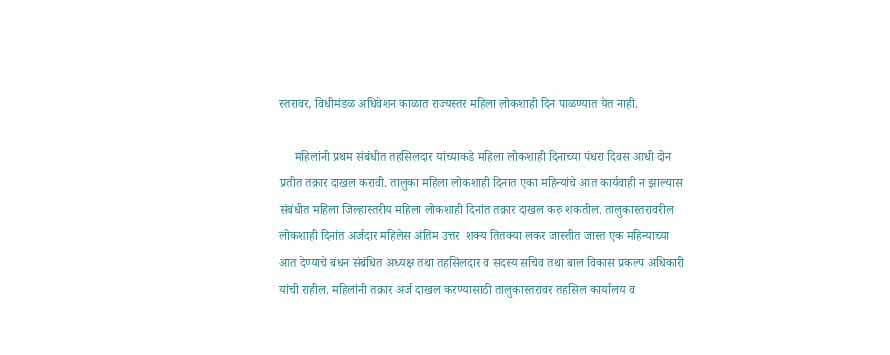स्तरावर, विधीमंडळ अधिवेशन काळात राज्यस्तर महिला लोकशाही दिन पाळण्यात येत नाही.

     महिलांनी प्रथम संबंधीत तहसिलदार यांच्याकडे महिला लोकशाही दिनाच्या पंधरा दिवस आधी दोन प्रतीत तक्रार दाखल करावी. तालुका महिला लोकशाही दिनात एका महिन्यांचे आत कार्यवाही न झाल्यास संबंधीत महिला जिल्हास्तरीय महिला लोकशाही दिनांत तक्रार दाखल करु शकतील. तालुकास्तरावरील लोकशाही दिनांत अर्जदार महिलेस अंतिम उत्तर  शक्य तितक्या लकर जास्तीत जास्त एक महिन्याच्या आत देण्याचे बंधन संबंधित अध्यक्ष तथा तहसिलदार व सदस्य सचिव तथा बाल विकास प्रकल्प अधिकारी यांची राहील. महिलांनी तक्रार अर्ज दाखल करण्यासाठी तालुकास्तरावर तहसिल कार्यालय व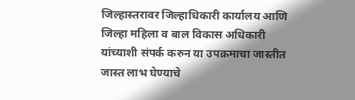जिल्हास्तरावर जिल्हाधिकारी कार्यालय आणि जिल्हा महिला व बाल विकास अधिकारी यांच्याशी संपर्क करुन या उपक्रमाचा जास्तीत जास्त लाभ घेण्याचे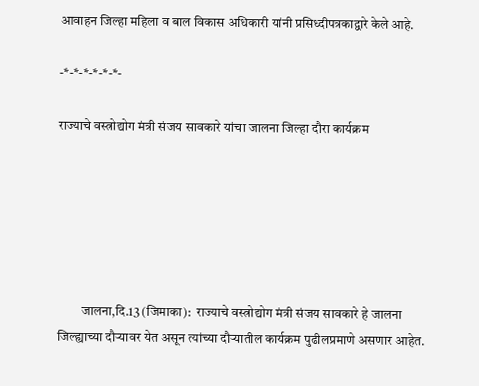आवाहन जिल्हा महिला व बाल विकास अधिकारी यांनी प्रसिध्दीपत्रकाद्वारे केले आहे.

-*-*-*-*-*-*-

राज्याचे वस्त्रोद्योग मंत्री संजय सावकारे यांचा जालना जिल्हा दौरा कार्यक्रम






         जालना,दि.13 (जिमाका):  राज्याचे वस्त्रोद्योग मंत्री संजय सावकारे हे जालना जिल्ह्याच्या दौऱ्यावर येत असून त्यांच्या दौऱ्यातील कार्यक्रम पुढीलप्रमाणे असणार आहेत.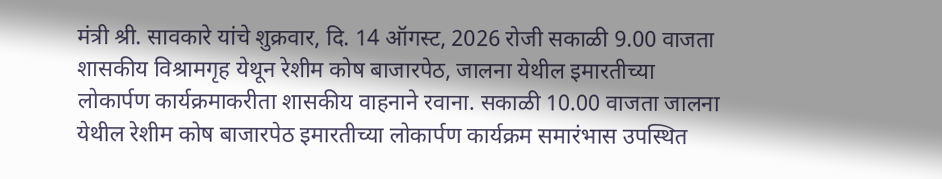मंत्री श्री. सावकारे यांचे शुक्रवार, दि. 14 ऑगस्ट, 2026 रोजी सकाळी 9.00 वाजता शासकीय विश्रामगृह येथून रेशीम कोष बाजारपेठ, जालना येथील इमारतीच्या लोकार्पण कार्यक्रमाकरीता शासकीय वाहनाने रवाना. सकाळी 10.00 वाजता जालना येथील रेशीम कोष बाजारपेठ इमारतीच्या लोकार्पण कार्यक्रम समारंभास उपस्थित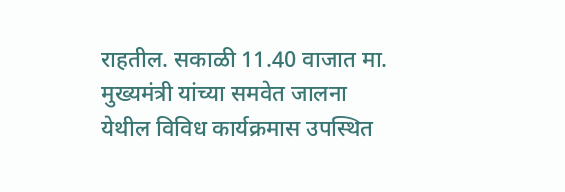राहतील. सकाळी 11.40 वाजात मा. मुख्यमंत्री यांच्या समवेत जालना येथील विविध कार्यक्रमास उपस्थित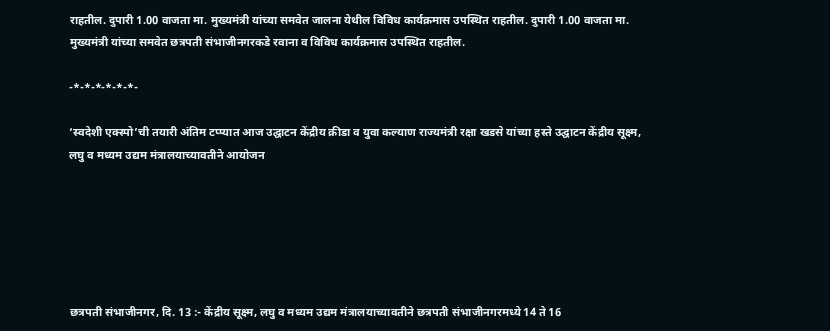राहतील. दुपारी 1.00 वाजता मा. मुख्यमंत्री यांच्या समवेत जालना येथील विविध कार्यक्रमास उपस्थित राहतील. दुपारी 1.00 वाजता मा. मुख्यमंत्री यांच्या समवेत छत्रपती संभाजीनगरकडे रवाना व विविध कार्यक्रमास उपस्थित राहतील.

-*-*-*-*-*-*-

‘स्वदेशी एक्स्पो’ची तयारी अंतिम टप्प्यात आज उद्घाटन केंद्रीय क्रीडा व युवा कल्याण राज्यमंत्री रक्षा खडसे यांच्या हस्ते उद्घाटन केंद्रीय सूक्ष्म, लघु व मध्यम उद्यम मंत्रालयाच्यावतीने आयोजन






छत्रपती संभाजीनगर, दि. 13 :- केंद्रीय सूक्ष्म, लघु व मध्यम उद्यम मंत्रालयाच्यावतीने छत्रपती संभाजीनगरमध्ये 14 ते 16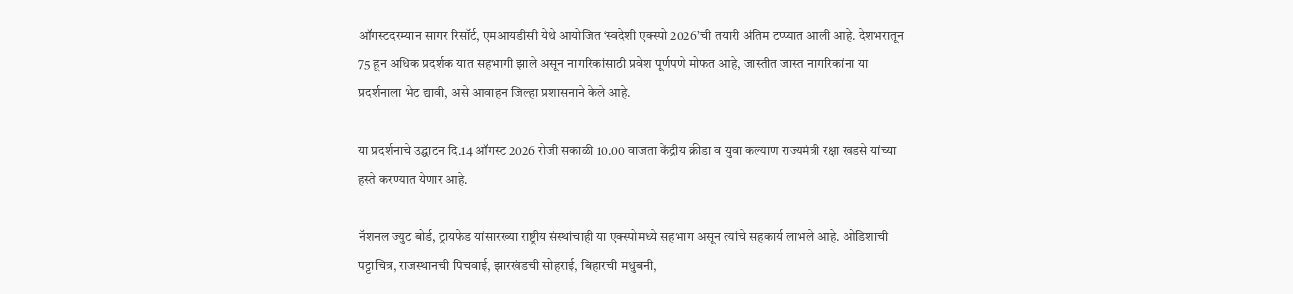ऑगस्टदरम्यान सागर रिसॉर्ट, एमआयडीसी येथे आयोजित ‘स्वदेशी एक्स्पो 2026’ची तयारी अंतिम टप्प्यात आली आहे. देशभरातून 75 हून अधिक प्रदर्शक यात सहभागी झाले असून नागरिकांसाठी प्रवेश पूर्णपणे मोफत आहे, जास्तीत जास्त नागरिकांना या प्रदर्शनाला भेट द्यावी, असे आवाहन जिल्हा प्रशासनाने केले आहे.

या प्रदर्शनाचे उद्घाटन दि.14 ऑगस्ट 2026 रोजी सकाळी 10.00 वाजता केंद्रीय क्रीडा व युवा कल्याण राज्यमंत्री रक्षा खडसे यांच्या हस्ते करण्यात येणार आहे.

नॅशनल ज्युट बोर्ड, ट्रायफेड यांसारख्या राष्ट्रीय संस्थांचाही या एक्स्पोमध्ये सहभाग असून त्यांचे सहकार्य लाभले आहे. ओडिशाची पट्टाचित्र, राजस्थानची पिचवाई, झारखंडची सोहराई, बिहारची मधुबनी,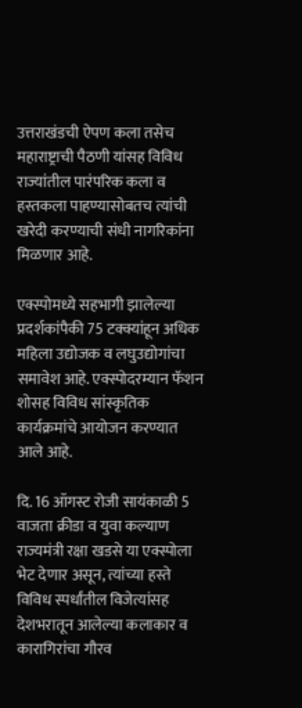उत्तराखंडची ऐपण कला तसेच महाराष्ट्राची पैठणी यांसह विविध राज्यांतील पारंपरिक कला व हस्तकला पाहण्यासोबतच त्यांची खरेदी करण्याची संधी नागरिकांना मिळणार आहे.

एक्स्पोमध्ये सहभागी झालेल्या प्रदर्शकांपैकी 75 टक्क्यांहून अधिक महिला उद्योजक व लघुउद्योगांचा समावेश आहे. एक्स्पोदरम्यान फॅशन शोसह विविध सांस्कृतिक कार्यक्रमांचे आयोजन करण्यात आले आहे.

दि. 16 ऑगस्ट रोजी सायंकाळी 5 वाजता क्रीडा व युवा कल्याण राज्यमंत्री रक्षा खडसे या एक्स्पोला भेट देणार असून, त्यांच्या हस्ते विविध स्पर्धांतील विजेत्यांसह देशभरातून आलेल्या कलाकार व कारागिरांचा गौरव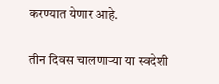करण्यात येणार आहे.

तीन दिवस चालणाऱ्या या स्वदेशी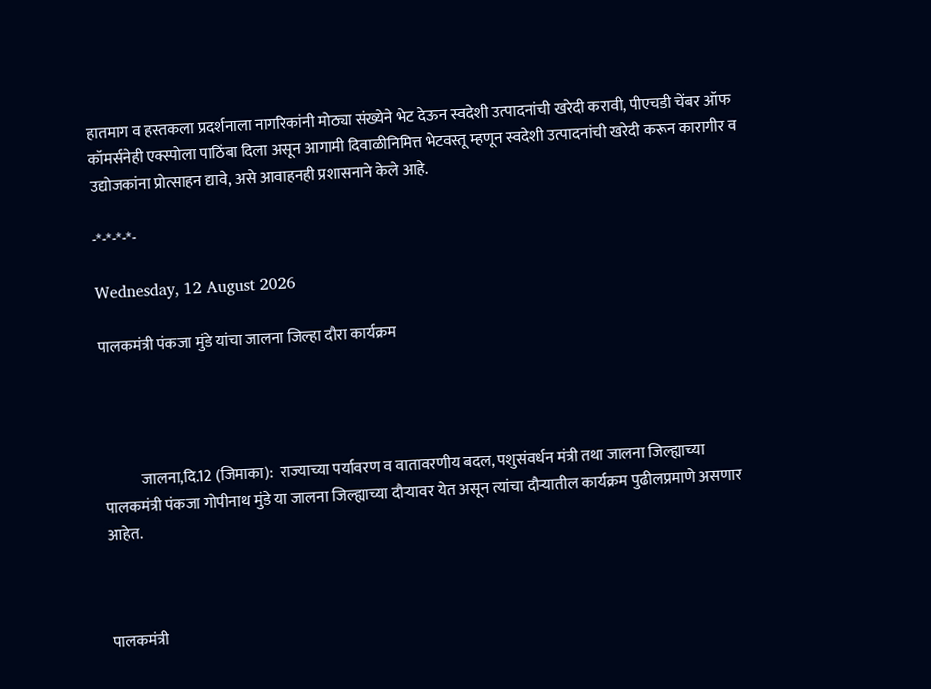हातमाग व हस्तकला प्रदर्शनाला नागरिकांनी मोठ्या संख्येने भेट देऊन स्वदेशी उत्पादनांची खरेदी करावी, पीएचडी चेंबर ऑफ कॉमर्सनेही एक्स्पोला पाठिंबा दिला असून आगामी दिवाळीनिमित्त भेटवस्तू म्हणून स्वदेशी उत्पादनांची खरेदी करून कारागीर व उद्योजकांना प्रोत्साहन द्यावे, असे आवाहनही प्रशासनाने केले आहे.

-*-*-*-*-

Wednesday, 12 August 2026

पालकमंत्री पंकजा मुंडे यांचा जालना जिल्हा दौरा कार्यक्रम




            जालना,दि.12 (जिमाका):  राज्याच्या पर्यावरण व वातावरणीय बदल, पशुसंवर्धन मंत्री तथा जालना जिल्ह्याच्या पालकमंत्री पंकजा गोपीनाथ मुंडे या जालना जिल्ह्याच्या दौऱ्यावर येत असून त्यांचा दौऱ्यातील कार्यक्रम पुढीलप्रमाणे असणार आहेत.



पालकमंत्री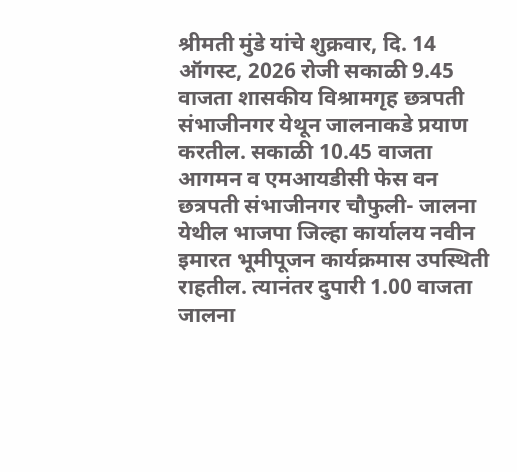श्रीमती मुंडे यांचे शुक्रवार, दि. 14 ऑगस्ट, 2026 रोजी सकाळी 9.45 वाजता शासकीय विश्रामगृह छत्रपती संभाजीनगर येथून जालनाकडे प्रयाण करतील. सकाळी 10.45 वाजता आगमन व एमआयडीसी फेस वन छत्रपती संभाजीनगर चौफुली- जालना येथील भाजपा जिल्हा कार्यालय नवीन इमारत भूमीपूजन कार्यक्रमास उपस्थिती राहतील. त्यानंतर दुपारी 1.00 वाजता जालना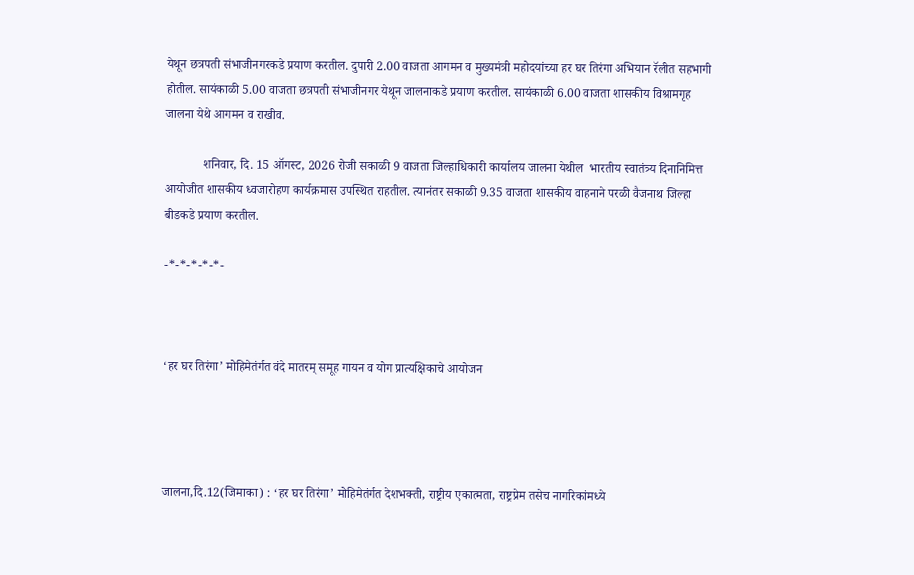येथून छत्रपती संभाजीनगरकडे प्रयाण करतील. दुपारी 2.00 वाजता आगमन व मुख्यमंत्री महोदयांच्या हर घर तिरंगा अभियान रॅलीत सहभागी होतील. सायंकाळी 5.00 वाजता छत्रपती संभाजीनगर येथून जालनाकडे प्रयाण करतील. सायंकाळी 6.00 वाजता शासकीय विश्रामगृह जालना येथे आगमन व राखीव.

            शनिवार, दि. 15 ऑगस्ट, 2026 रोजी सकाळी 9 वाजता जिल्हाधिकारी कार्यालय जालना येथील  भारतीय स्वातंत्र्य दिनानिमित्त आयोजीत शासकीय ध्वजारोहण कार्यक्रमास उपस्थित राहतील. त्यानंतर सकाळी 9.35 वाजता शासकीय वाहनाने परळी वैजनाथ जिल्हा बीडकडे प्रयाण करतील.

-*-*-*-*-*-



‘हर घर तिरंगा’ मोहिमेतंर्गत वंदे मातरम् समूह गायन व योग प्रात्यक्षिकाचे आयोजन




जालना,दि.12(जिमाका) : ‘हर घर तिरंगा’ मोहिमेतंर्गत देशभक्ती, राष्ट्रीय एकात्मता, राष्ट्रप्रेम तसेच नागरिकांमध्ये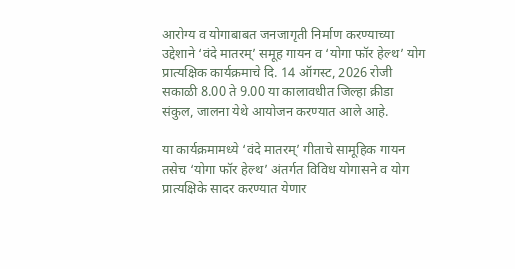आरोग्य व योगाबाबत जनजागृती निर्माण करण्याच्या उद्देशाने ‘वंदे मातरम्’ समूह गायन व ‘योगा फॉर हेल्थ’ योग प्रात्यक्षिक कार्यक्रमाचे दि. 14 ऑगस्ट, 2026 रोजी सकाळी 8.00 ते 9.00 या कालावधीत जिल्हा क्रीडा संकुल, जालना येथे आयोजन करण्यात आले आहे.

या कार्यक्रमामध्ये ‘वंदे मातरम्’ गीताचे सामूहिक गायन तसेच ‘योगा फॉर हेल्थ’ अंतर्गत विविध योगासने व योग प्रात्यक्षिके सादर करण्यात येणार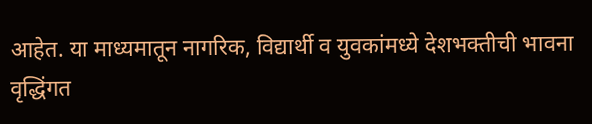आहेत. या माध्यमातून नागरिक, विद्यार्थी व युवकांमध्ये देशभक्तीची भावना वृद्धिंगत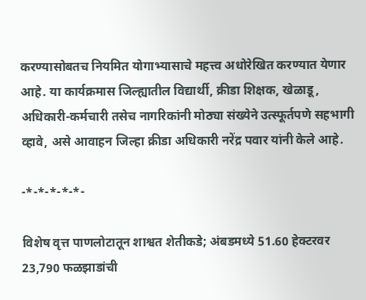करण्यासोबतच नियमित योगाभ्यासाचे महत्त्व अधोरेखित करण्यात येणार आहे. या कार्यक्रमास जिल्ह्यातील विद्यार्थी, क्रीडा शिक्षक, खेळाडू, अधिकारी-कर्मचारी तसेच नागरिकांनी मोठ्या संख्येने उत्स्फूर्तपणे सहभागी व्हावे, असे आवाहन जिल्हा क्रीडा अधिकारी नरेंद्र पवार यांनी केले आहे.

-*-*-*-*-*-

विशेष वृत्त पाणलोटातून शाश्वत शेतीकडे; अंबडमध्ये 51.60 हेक्टरवर 23,790 फळझाडांची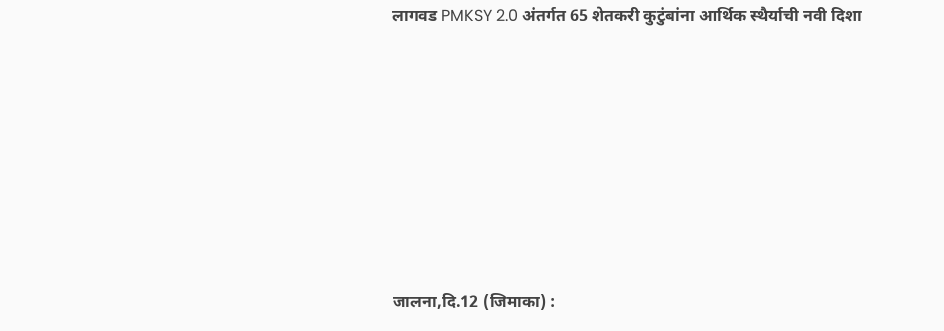लागवड PMKSY 2.0 अंतर्गत 65 शेतकरी कुटुंबांना आर्थिक स्थैर्याची नवी दिशा












जालना,दि.12 (जिमाका) :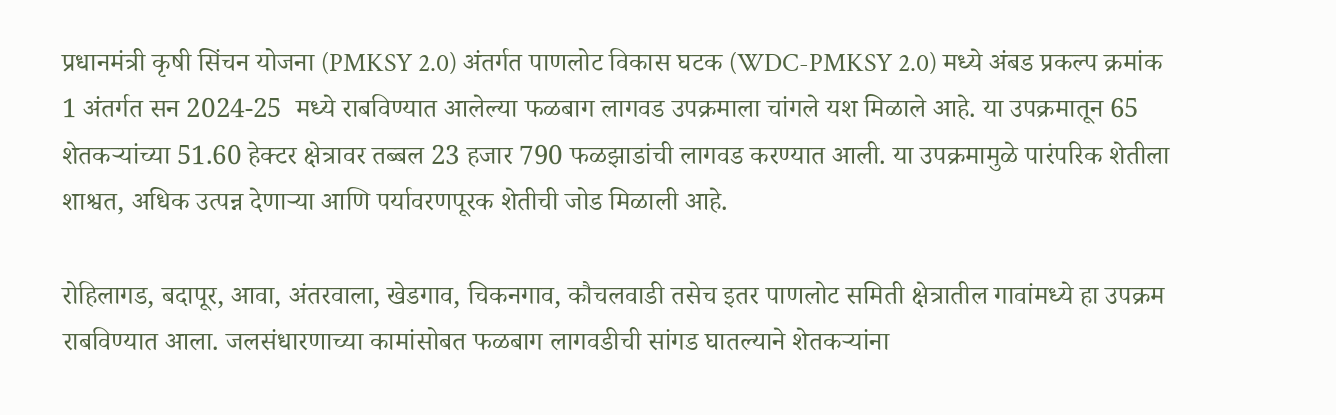प्रधानमंत्री कृषी सिंचन योजना (PMKSY 2.0) अंतर्गत पाणलोट विकास घटक (WDC-PMKSY 2.0) मध्ये अंबड प्रकल्प क्रमांक 1 अंतर्गत सन 2024-25  मध्ये राबविण्यात आलेल्या फळबाग लागवड उपक्रमाला चांगले यश मिळाले आहे. या उपक्रमातून 65 शेतकऱ्यांच्या 51.60 हेक्टर क्षेत्रावर तब्बल 23 हजार 790 फळझाडांची लागवड करण्यात आली. या उपक्रमामुळे पारंपरिक शेतीला शाश्वत, अधिक उत्पन्न देणाऱ्या आणि पर्यावरणपूरक शेतीची जोड मिळाली आहे.

रोहिलागड, बदापूर, आवा, अंतरवाला, खेडगाव, चिकनगाव, कौचलवाडी तसेच इतर पाणलोट समिती क्षेत्रातील गावांमध्ये हा उपक्रम राबविण्यात आला. जलसंधारणाच्या कामांसोबत फळबाग लागवडीची सांगड घातल्याने शेतकऱ्यांना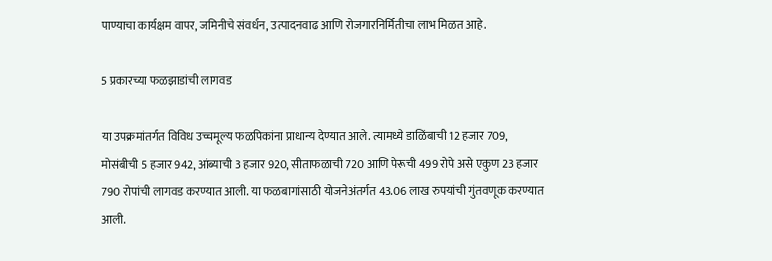पाण्याचा कार्यक्षम वापर, जमिनीचे संवर्धन, उत्पादनवाढ आणि रोजगारनिर्मितीचा लाभ मिळत आहे.

5 प्रकारच्या फळझाडांची लागवड

या उपक्रमांतर्गत विविध उच्चमूल्य फळपिकांना प्राधान्य देण्यात आले. त्यामध्ये डाळिंबाची 12 हजार 709, मोसंबीची 5 हजार 942, आंब्याची 3 हजार 920, सीताफळाची 720 आणि पेरूची 499 रोपे असे एकुण 23 हजार 790 रोपांची लागवड करण्यात आली. या फळबागांसाठी योजनेअंतर्गत 43.06 लाख रुपयांची गुंतवणूक करण्यात आली.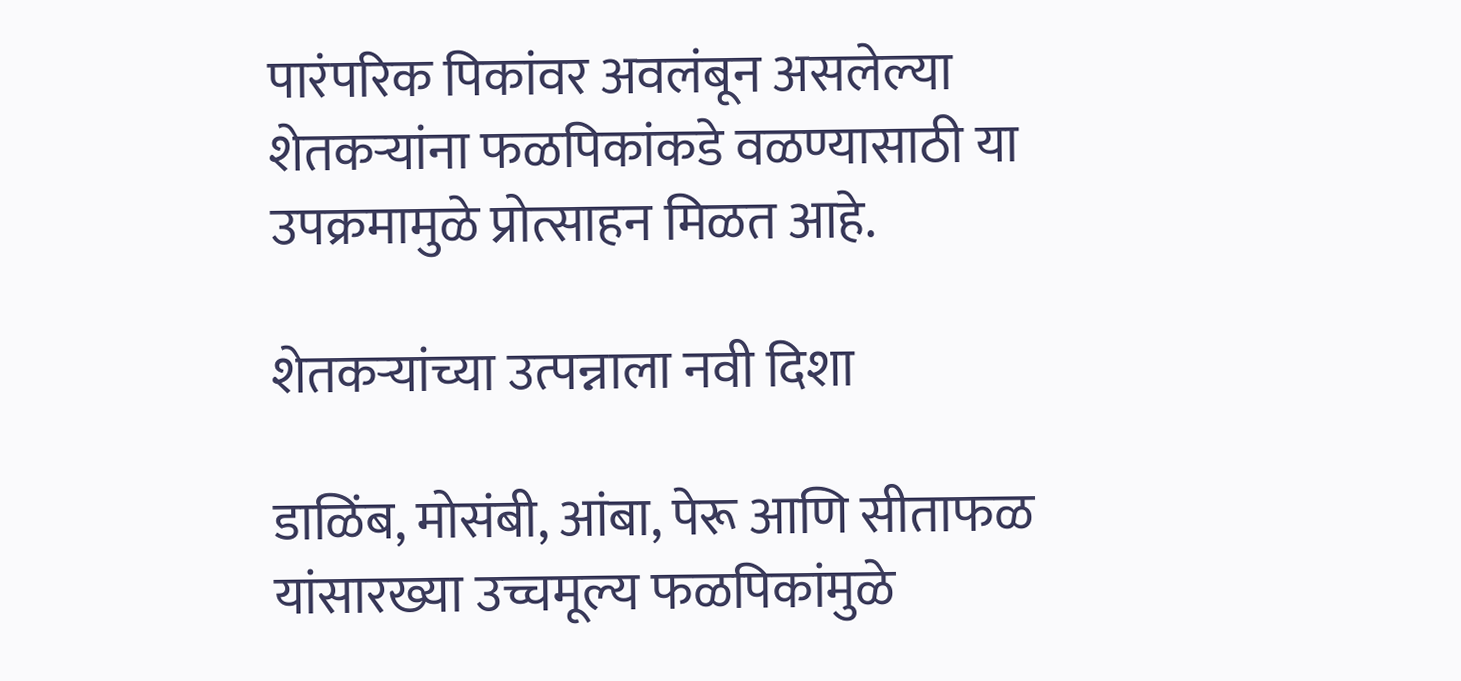पारंपरिक पिकांवर अवलंबून असलेल्या शेतकऱ्यांना फळपिकांकडे वळण्यासाठी या उपक्रमामुळे प्रोत्साहन मिळत आहे.

शेतकऱ्यांच्या उत्पन्नाला नवी दिशा

डाळिंब, मोसंबी, आंबा, पेरू आणि सीताफळ यांसारख्या उच्चमूल्य फळपिकांमुळे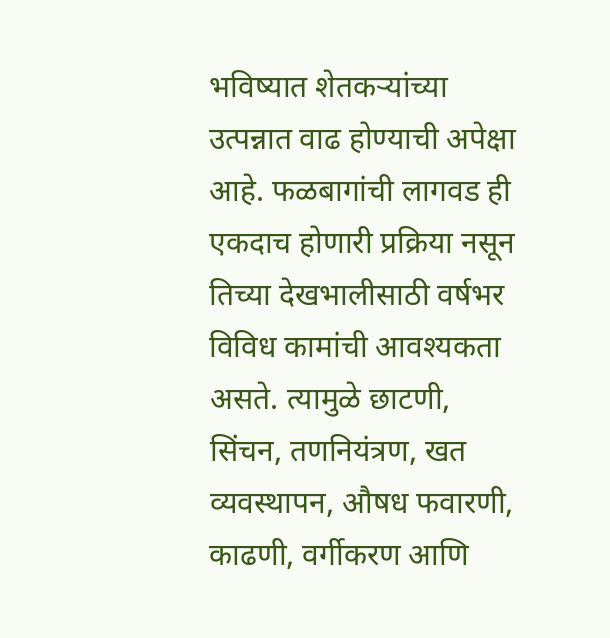भविष्यात शेतकऱ्यांच्या उत्पन्नात वाढ होण्याची अपेक्षा आहे. फळबागांची लागवड ही एकदाच होणारी प्रक्रिया नसून तिच्या देखभालीसाठी वर्षभर विविध कामांची आवश्यकता असते. त्यामुळे छाटणी, सिंचन, तणनियंत्रण, खत व्यवस्थापन, औषध फवारणी, काढणी, वर्गीकरण आणि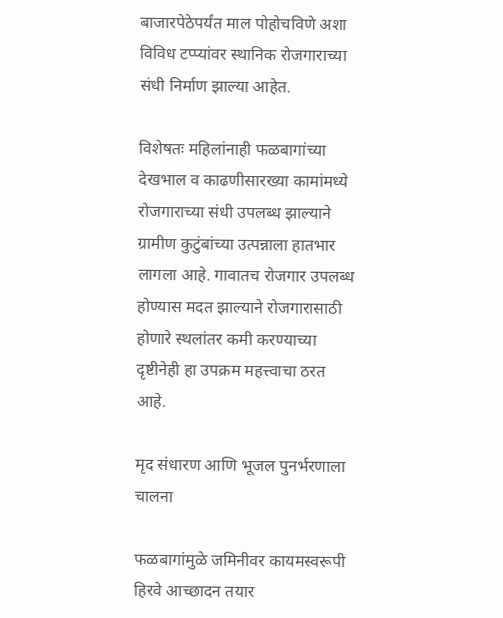बाजारपेठेपर्यंत माल पोहोचविणे अशा विविध टप्प्यांवर स्थानिक रोजगाराच्या संधी निर्माण झाल्या आहेत.

विशेषतः महिलांनाही फळबागांच्या देखभाल व काढणीसारख्या कामांमध्ये रोजगाराच्या संधी उपलब्ध झाल्याने ग्रामीण कुटुंबांच्या उत्पन्नाला हातभार लागला आहे. गावातच रोजगार उपलब्ध होण्यास मदत झाल्याने रोजगारासाठी होणारे स्थलांतर कमी करण्याच्या दृष्टीनेही हा उपक्रम महत्त्वाचा ठरत आहे.

मृद संधारण आणि भूजल पुनर्भरणाला चालना

फळबागांमुळे जमिनीवर कायमस्वरूपी हिरवे आच्छादन तयार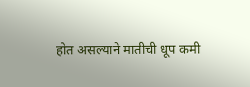होत असल्याने मातीची धूप कमी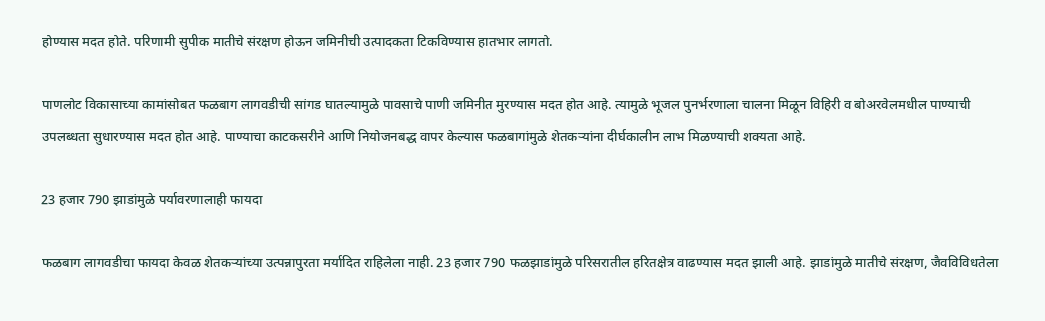होण्यास मदत होते. परिणामी सुपीक मातीचे संरक्षण होऊन जमिनीची उत्पादकता टिकविण्यास हातभार लागतो.

पाणलोट विकासाच्या कामांसोबत फळबाग लागवडीची सांगड घातल्यामुळे पावसाचे पाणी जमिनीत मुरण्यास मदत होत आहे. त्यामुळे भूजल पुनर्भरणाला चालना मिळून विहिरी व बोअरवेलमधील पाण्याची उपलब्धता सुधारण्यास मदत होत आहे. पाण्याचा काटकसरीने आणि नियोजनबद्ध वापर केल्यास फळबागांमुळे शेतकऱ्यांना दीर्घकालीन लाभ मिळण्याची शक्यता आहे.

23 हजार 790 झाडांमुळे पर्यावरणालाही फायदा

फळबाग लागवडीचा फायदा केवळ शेतकऱ्यांच्या उत्पन्नापुरता मर्यादित राहिलेला नाही. 23 हजार 790 फळझाडांमुळे परिसरातील हरितक्षेत्र वाढण्यास मदत झाली आहे. झाडांमुळे मातीचे संरक्षण, जैवविविधतेला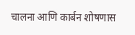चालना आणि कार्बन शोषणास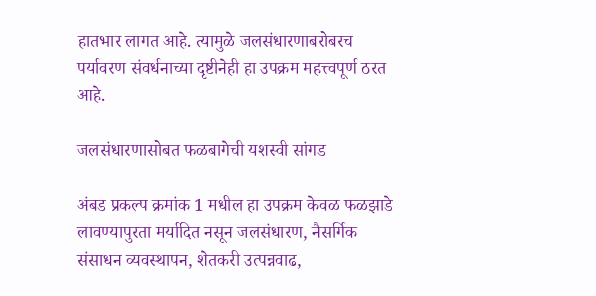हातभार लागत आहे. त्यामुळे जलसंधारणाबरोबरच पर्यावरण संवर्धनाच्या दृष्टीनेही हा उपक्रम महत्त्वपूर्ण ठरत आहे.

जलसंधारणासोबत फळबागेची यशस्वी सांगड

अंबड प्रकल्प क्रमांक 1 मधील हा उपक्रम केवळ फळझाडे लावण्यापुरता मर्यादित नसून जलसंधारण, नैसर्गिक संसाधन व्यवस्थापन, शेतकरी उत्पन्नवाढ,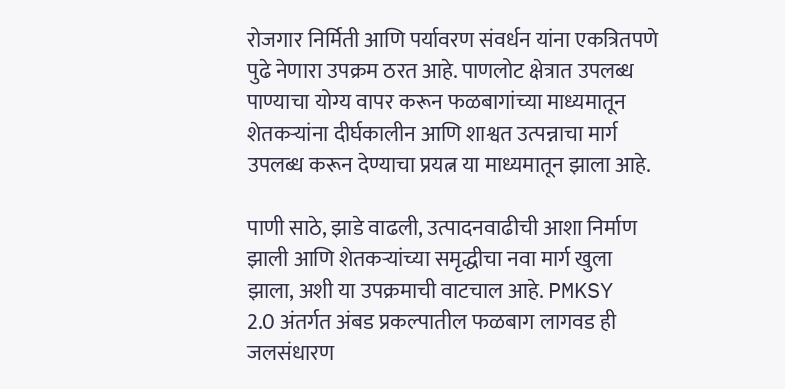रोजगार निर्मिती आणि पर्यावरण संवर्धन यांना एकत्रितपणे पुढे नेणारा उपक्रम ठरत आहे. पाणलोट क्षेत्रात उपलब्ध पाण्याचा योग्य वापर करून फळबागांच्या माध्यमातून शेतकऱ्यांना दीर्घकालीन आणि शाश्वत उत्पन्नाचा मार्ग उपलब्ध करून देण्याचा प्रयत्न या माध्यमातून झाला आहे.

पाणी साठे, झाडे वाढली, उत्पादनवाढीची आशा निर्माण झाली आणि शेतकऱ्यांच्या समृद्धीचा नवा मार्ग खुला झाला, अशी या उपक्रमाची वाटचाल आहे. PMKSY 2.0 अंतर्गत अंबड प्रकल्पातील फळबाग लागवड ही जलसंधारण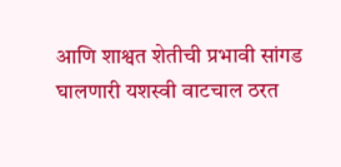आणि शाश्वत शेतीची प्रभावी सांगड घालणारी यशस्वी वाटचाल ठरत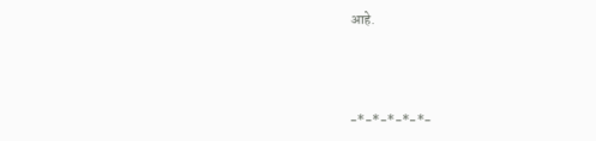आहे.



-*-*-*-*-*-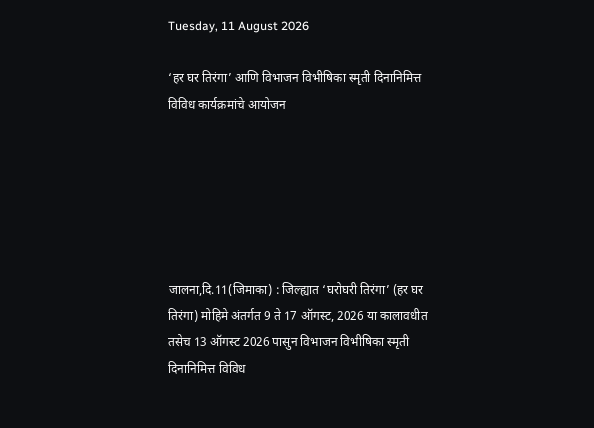Tuesday, 11 August 2026

‘हर घर तिरंगा’ आणि विभाजन विभीषिका स्मृती दिनानिमित्त विविध कार्यक्रमांचे आयोजन






जालना,दि.11(जिमाका) : जिल्ह्यात ‘घरोघरी तिरंगा’ (हर घर तिरंगा) मोहिमे अंतर्गत 9 ते 17 ऑगस्ट, 2026 या कालावधीत तसेच 13 ऑगस्ट 2026 पासुन विभाजन विभीषिका स्मृती दिनानिमित्त विविध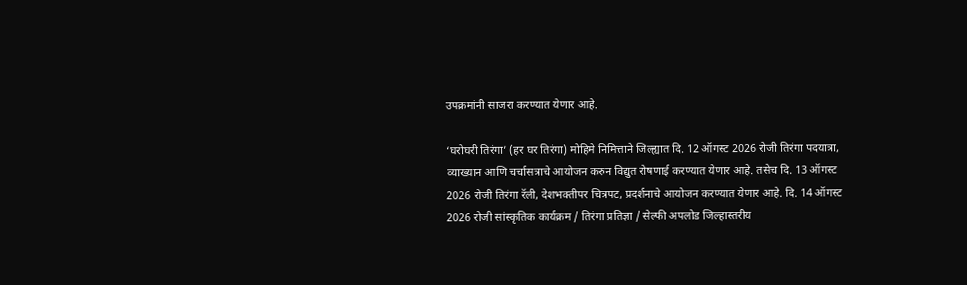उपक्रमांनी साजरा करण्यात येणार आहे.

‘घरोघरी तिरंगा’ (हर घर तिरंगा) मोहिमे निमित्ताने जिल्ह्यात दि. 12 ऑगस्ट 2026 रोजी तिरंगा पदयात्रा, व्याख्यान आणि चर्चासत्राचे आयोजन करुन विद्युत रोषणाई करण्यात येणार आहे. तसेच दि. 13 ऑगस्ट 2026 रोजी तिरंगा रॅली, देशभक्तीपर चित्रपट, प्रदर्शनाचे आयोजन करण्यात येणार आहे. दि. 14 ऑगस्ट 2026 रोजी सांस्कृतिक कार्यक्रम / तिरंगा प्रतिज्ञा / सेल्फी अपलोड जिल्हास्तरीय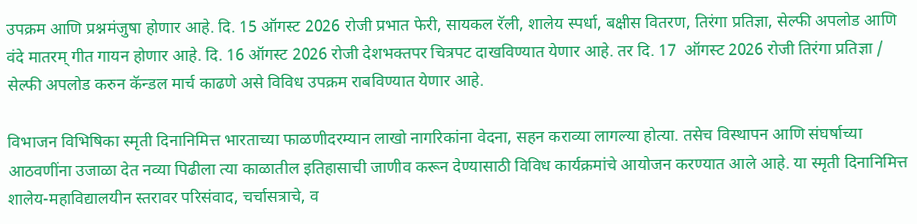उपक्रम आणि प्रश्नमंजुषा होणार आहे. दि. 15 ऑगस्ट 2026 रोजी प्रभात फेरी, सायकल रॅली, शालेय स्पर्धा, बक्षीस वितरण, तिरंगा प्रतिज्ञा, सेल्फी अपलोड आणि वंदे मातरम् गीत गायन होणार आहे. दि. 16 ऑगस्ट 2026 रोजी देशभक्तपर चित्रपट दाखविण्यात येणार आहे. तर दि. 17  ऑगस्ट 2026 रोजी तिरंगा प्रतिज्ञा / सेल्फी अपलोड करुन कॅन्डल मार्च काढणे असे विविध उपक्रम राबविण्यात येणार आहे.

विभाजन विभिषिका स्मृती दिनानिमित्त भारताच्या फाळणीदरम्यान लाखो नागरिकांना वेदना, सहन कराव्या लागल्या होत्या. तसेच विस्थापन आणि संघर्षाच्या आठवणींना उजाळा देत नव्या पिढीला त्या काळातील इतिहासाची जाणीव करून देण्यासाठी विविध कार्यक्रमांचे आयोजन करण्यात आले आहे. या स्मृती दिनानिमित्त शालेय-महाविद्यालयीन स्तरावर परिसंवाद, चर्चासत्राचे, व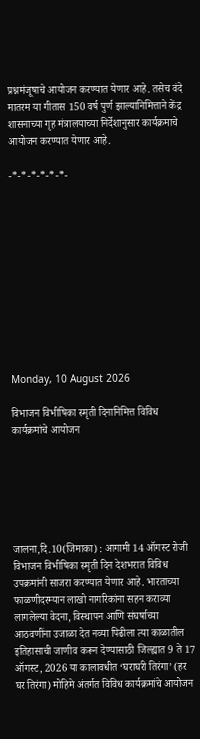प्रश्नमंजूषाचे आयोजन करण्यात येणार आहे. तसेच वंदे मातरम या गीतास 150 वर्ष पुर्ण झाल्यानिमित्ताने केंद्र शासनाच्या गृह मंत्रालयाच्या निर्देशानुसार कार्यक्रमाचे आयोजन करण्यात येणार आहे.

-*-*-*-*-*-*-











Monday, 10 August 2026

विभाजन विभीषिका स्मृती दिनानिमित्त विविध कार्यक्रमांचे आयोजन






जालना,दि.10(जिमाका) : आगामी 14 ऑगस्ट रोजी विभाजन विभीषिका स्मृती दिन देशभरात विविध उपक्रमांनी साजरा करण्यात येणार आहे. भारताच्या फाळणीदरम्यान लाखो नागरिकांना सहन कराव्या लागलेल्या वेदना, विस्थापन आणि संघर्षाच्या आठवणींना उजाळा देत नव्या पिढीला त्या काळातील इतिहासाची जाणीव करून देण्यासाठी जिल्ह्यात 9 ते 17 ऑगस्ट, 2026 या कालावधीत ‘घराघरी तिरंगा’ (हर घर तिरंगा) मोहिमे अंतर्गत विविध कार्यक्रमांचे आयोजन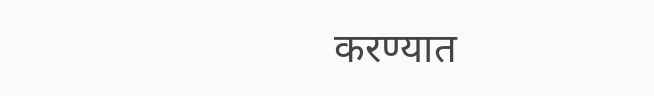करण्यात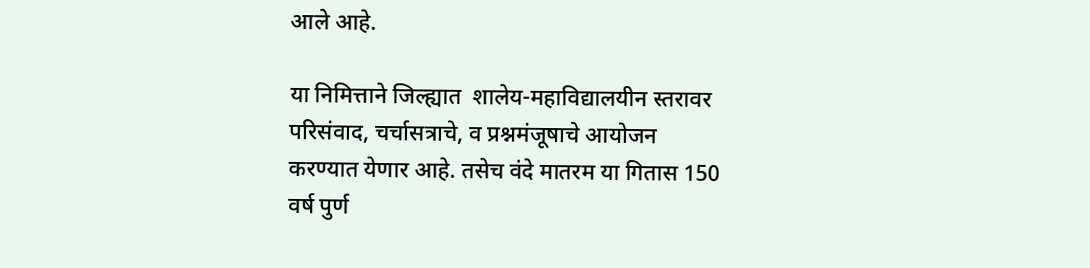आले आहे.

या निमित्ताने जिल्ह्यात  शालेय-महाविद्यालयीन स्तरावर परिसंवाद, चर्चासत्राचे, व प्रश्नमंजूषाचे आयोजन करण्यात येणार आहे. तसेच वंदे मातरम या गितास 150 वर्ष पुर्ण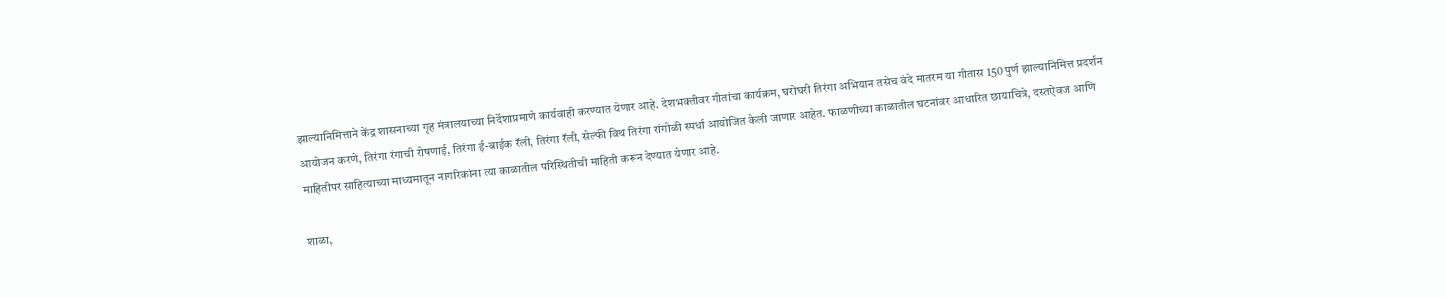झाल्यानिमित्ताने केंद्र शासनाच्या गृह मंत्रालयाच्या निर्देशाप्रमाणे कार्यवाही करण्यात येणार आहे. देशभक्तीवर गीतांचा कार्यक्रम, घरोघरी तिरंगा अभियान तसेच वंदे मातरम या गीतास 150 पुर्ण झाल्यानिमित्त प्रदर्शन आयोजन करणे, तिरंगा रंगाची रोषणाई, तिरंगा ई-बाईक रॅली, तिरंगा रॅली, सेल्फी विथ तिरंगा रांगोळी स्पर्धा आयोजित केली जाणार आहेत. फाळणीच्या काळातील घटनांवर आधारित छायाचित्रे, दस्तऐवज आणि माहितीपर साहित्याच्या माध्यमातून नागरिकांना त्या काळातील परिस्थितीची माहिती करून देण्यात येणार आहे.

शाळा,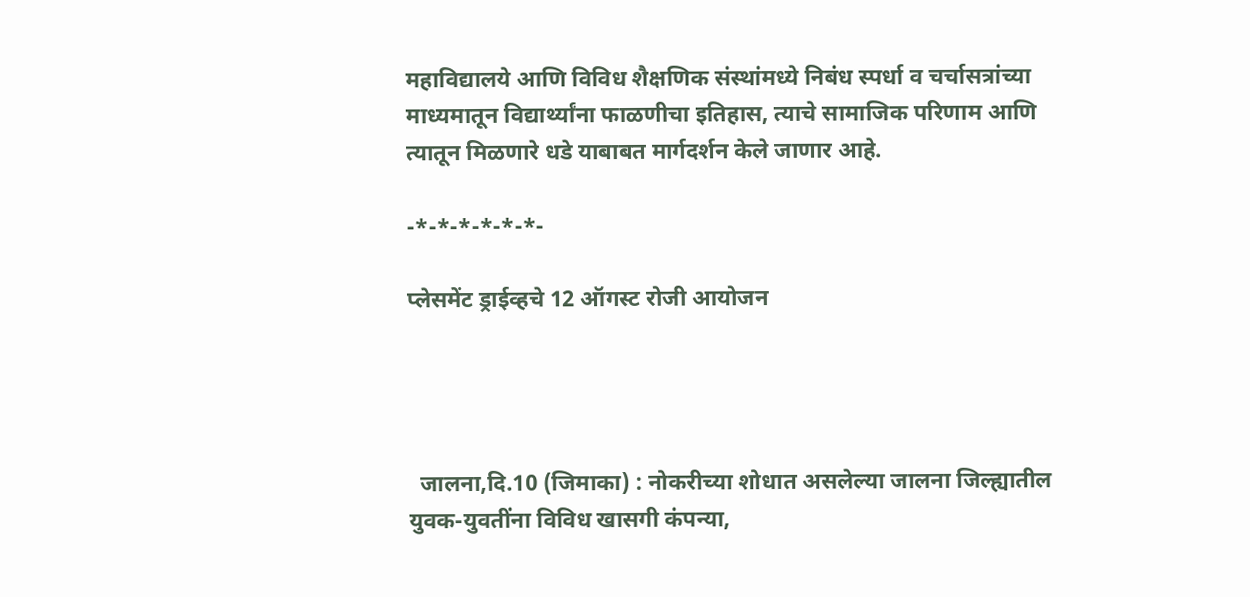महाविद्यालये आणि विविध शैक्षणिक संस्थांमध्ये निबंध स्पर्धा व चर्चासत्रांच्या माध्यमातून विद्यार्थ्यांना फाळणीचा इतिहास, त्याचे सामाजिक परिणाम आणि त्यातून मिळणारे धडे याबाबत मार्गदर्शन केले जाणार आहे.

-*-*-*-*-*-*-

प्लेसमेंट ड्राईव्हचे 12 ऑगस्ट रोजी आयोजन




  जालना,दि.10 (जिमाका) : नोकरीच्या शोधात असलेल्या जालना जिल्ह्यातील युवक-युवतींना विविध खासगी कंपन्या,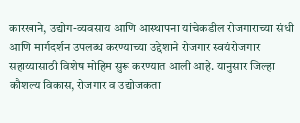कारखाने, उद्योग-व्यवसाय आणि आस्थापना यांचेकडील रोजगाराच्या संधी आणि मार्गदर्शन उपलब्ध करण्याच्या उद्देशाने रोजगार स्वयंरोजगार सहाय्यासाठी विशेष मोहिम सुरू करण्यात आली आहे. यानुसार जिल्हा कौशल्य विकास, रोजगार व उद्योजकता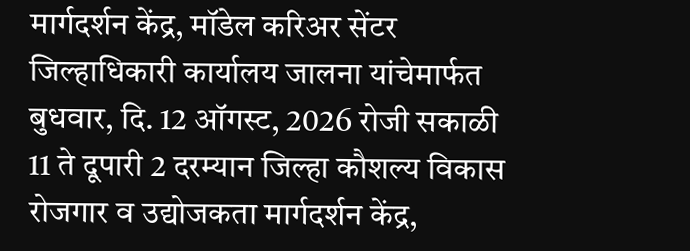मार्गदर्शन केंद्र, मॉडेल करिअर सेंटर जिल्हाधिकारी कार्यालय जालना यांचेमार्फत बुधवार, दि. 12 ऑगस्ट, 2026 रोजी सकाळी 11 ते दूपारी 2 दरम्यान जिल्हा कौशल्य विकास रोजगार व उद्योजकता मार्गदर्शन केंद्र,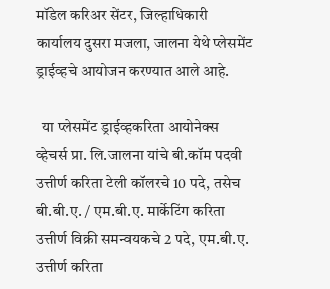मॉडेल करिअर सेंटर, जिल्हाधिकारी कार्यालय दुसरा मजला, जालना येथे प्लेसमेंट ड्राईव्हचे आयोजन करण्यात आले आहे.

  या प्लेसमेंट ड्राईव्हकरिता आयोनेक्स व्हेचर्स प्रा. लि.जालना यांचे बी.कॉम पदवी उत्तीर्ण करिता टेली कॉलरचे 10 पदे, तसेच बी.बी.ए. / एम.बी.ए. मार्केटिंग करिता उत्तीर्ण विक्री समन्वयकचे 2 पदे, एम.बी.ए. उत्तीर्ण करिता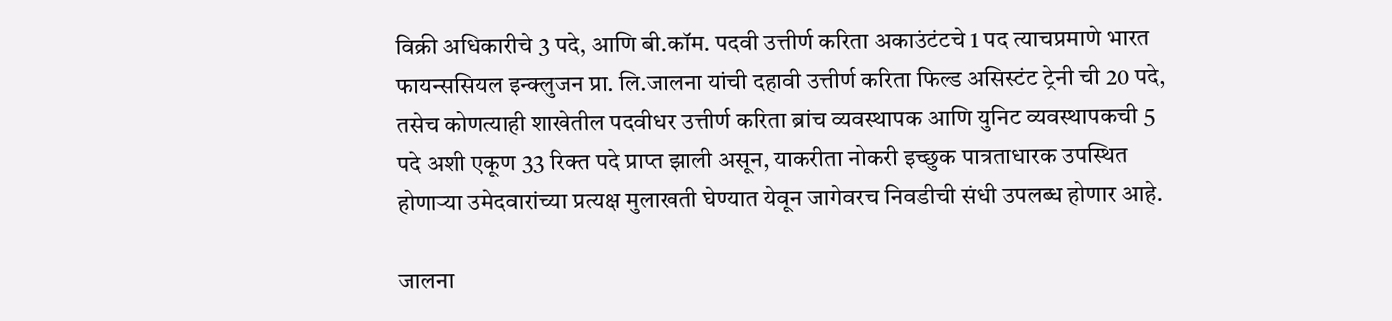विक्री अधिकारीचे 3 पदे, आणि बी.कॉम. पदवी उत्तीर्ण करिता अकाउंटंटचे 1 पद त्याचप्रमाणे भारत फायन्ससियल इन्क्लुजन प्रा. लि.जालना यांची दहावी उत्तीर्ण करिता फिल्ड असिस्टंट ट्रेनी ची 20 पदे, तसेच कोणत्याही शाखेतील पदवीधर उत्तीर्ण करिता ब्रांच व्यवस्थापक आणि युनिट व्यवस्थापकची 5 पदे अशी एकूण 33 रिक्त पदे प्राप्त झाली असून, याकरीता नोकरी इच्छुक पात्रताधारक उपस्थित होणाऱ्या उमेदवारांच्या प्रत्यक्ष मुलाखती घेण्यात येवून जागेवरच निवडीची संधी उपलब्ध होणार आहे.

जालना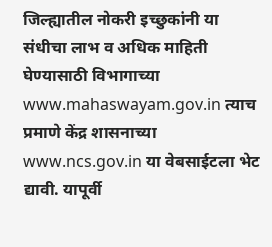जिल्ह्यातील नोकरी इच्छुकांनी या संधीचा लाभ व अधिक माहिती घेण्यासाठी विभागाच्या www.mahaswayam.gov.in त्याच प्रमाणे केंद्र शासनाच्या www.ncs.gov.in या वेबसाईटला भेट द्यावी. यापूर्वी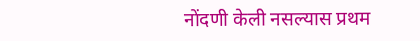नोंदणी केली नसल्यास प्रथम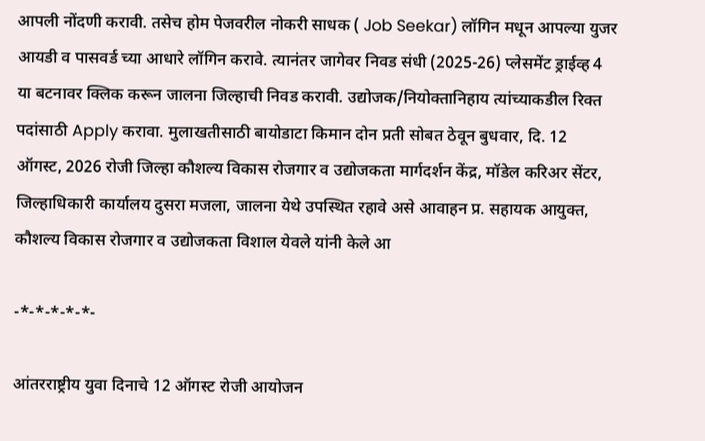आपली नोंदणी करावी. तसेच होम पेजवरील नोकरी साधक ( Job Seekar) लॉगिन मधून आपल्या युजर आयडी व पासवर्ड च्या आधारे लॉगिन करावे. त्यानंतर जागेवर निवड संधी (2025-26) प्लेसमेंट ड्राईव्ह 4 या बटनावर क्लिक करून जालना जिल्हाची निवड करावी. उद्योजक/नियोक्तानिहाय त्यांच्याकडील रिक्त पदांसाठी Apply करावा. मुलाखतीसाठी बायोडाटा किमान दोन प्रती सोबत ठेवून बुधवार, दि. 12 ऑगस्ट, 2026 रोजी जिल्हा कौशल्य विकास रोजगार व उद्योजकता मार्गदर्शन केंद्र, मॉडेल करिअर सेंटर, जिल्हाधिकारी कार्यालय दुसरा मजला, जालना येथे उपस्थित रहावे असे आवाहन प्र. सहायक आयुक्त, कौशल्य विकास रोजगार व उद्योजकता विशाल येवले यांनी केले आ

-*-*-*-*-*-

आंतरराष्ट्रीय युवा दिनाचे 12 ऑगस्ट रोजी आयोजन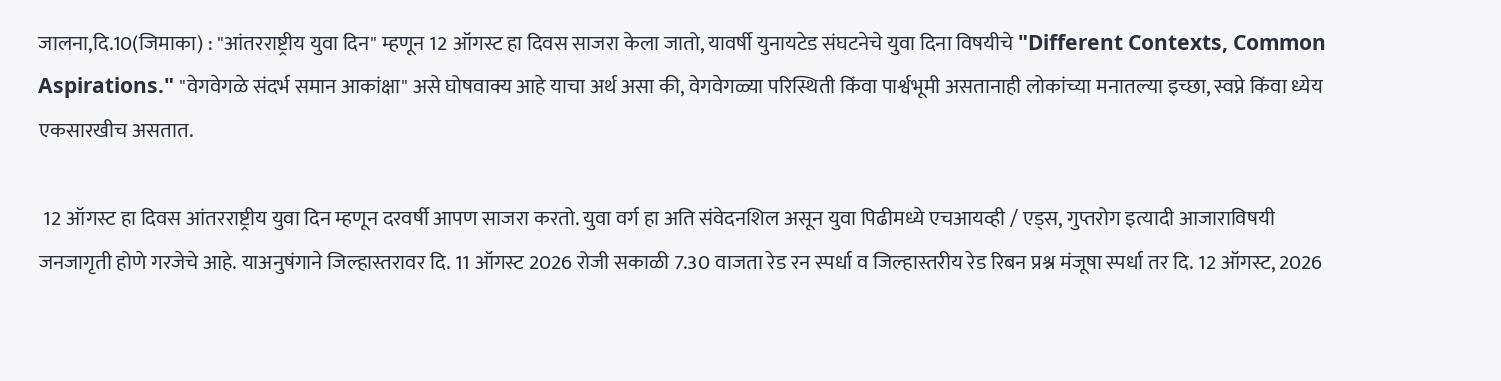जालना,दि.10(जिमाका) : "आंतरराष्ट्रीय युवा दिन" म्हणून 12 ऑगस्ट हा दिवस साजरा केला जातो, यावर्षी युनायटेड संघटनेचे युवा दिना विषयीचे "Different Contexts, Common Aspirations." "वेगवेगळे संदर्भ समान आकांक्षा" असे घोषवाक्य आहे याचा अर्थ असा की, वेगवेगळ्या परिस्थिती किंवा पार्श्वभूमी असतानाही लोकांच्या मनातल्या इच्छा, स्वप्ने किंवा ध्येय एकसारखीच असतात.

 12 ऑगस्ट हा दिवस आंतरराष्ट्रीय युवा दिन म्हणून दरवर्षी आपण साजरा करतो. युवा वर्ग हा अति संवेदनशिल असून युवा पिढीमध्ये एचआयव्ही / एड्स, गुप्तरोग इत्यादी आजाराविषयी जनजागृती होणे गरजेचे आहे. याअनुषंगाने जिल्हास्तरावर दि. 11 ऑगस्ट 2026 रोजी सकाळी 7.30 वाजता रेड रन स्पर्धा व जिल्हास्तरीय रेड रिबन प्रश्न मंजूषा स्पर्धा तर दि. 12 ऑगस्ट, 2026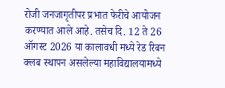रोजी जनजागृतीपर प्रभात फेरीचे आयोजन करण्यात आले आहे. तसेच दि. 12 ते 26 ऑगस्ट 2026 या कालावधी मध्ये रेड रिबन क्लब स्थापन असलेल्या महाविद्यालयामध्ये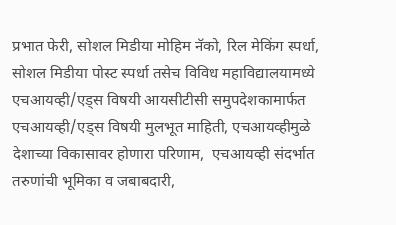प्रभात फेरी, सोशल मिडीया मोहिम नॅको, रिल मेकिंग स्पर्धा, सोशल मिडीया पोस्ट स्पर्धा तसेच विविध महाविद्यालयामध्ये एचआयव्ही/एड्स विषयी आयसीटीसी समुपदेशकामार्फत एचआयव्ही/एड्स विषयी मुलभूत माहिती, एचआयव्हीमुळे देशाच्या विकासावर होणारा परिणाम,  एचआयव्ही संदर्भात तरुणांची भूमिका व जबाबदारी,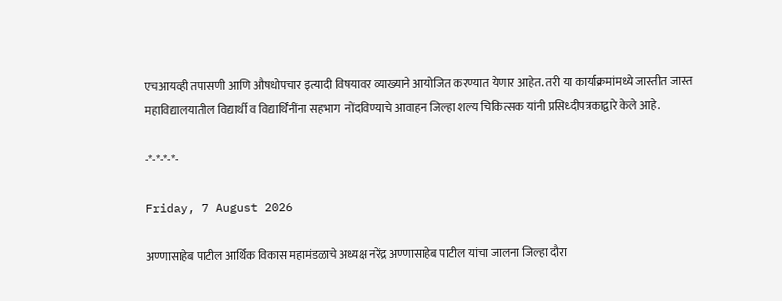एचआयव्ही तपासणी आणि औषधोपचार इत्यादी विषयावर व्याख्याने आयोजित करण्यात येणार आहेत. तरी या कार्याक्रमांमध्ये जास्तीत जास्त महाविद्यालयातील विद्यार्थी व विद्यार्थिंनींना सहभाग  नोंदविण्याचे आवाहन जिल्हा शल्य चिकित्सक यांनी प्रसिध्दीपत्रकाद्वारे केले आहे.

-*-*-*-*-

Friday, 7 August 2026

अण्णासाहेब पाटील आर्थिक विकास महामंडळाचे अध्यक्ष नरेंद्र अण्णासाहेब पाटील यांचा जालना जिल्हा दौरा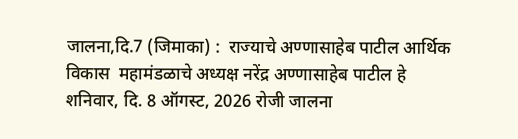जालना,दि.7 (जिमाका) :  राज्याचे अण्णासाहेब पाटील आर्थिक विकास  महामंडळाचे अध्यक्ष नरेंद्र अण्णासाहेब पाटील हे शनिवार, दि. 8 ऑगस्ट, 2026 रोजी जालना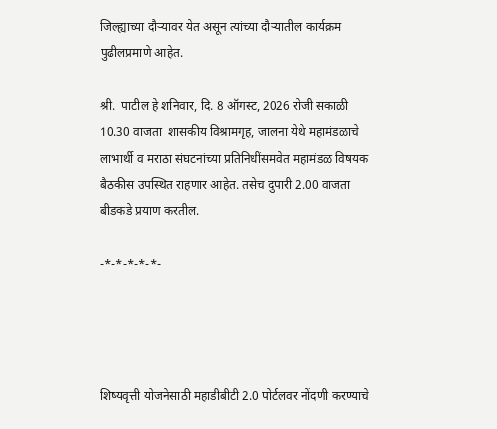जिल्ह्याच्या दौऱ्यावर येत असून त्यांच्या दौऱ्यातील कार्यक्रम पुढीलप्रमाणे आहेत.

श्री.  पाटील हे शनिवार, दि. 8 ऑगस्ट, 2026 रोजी सकाळी 10.30 वाजता  शासकीय विश्रामगृह, जालना येथे महामंडळाचे लाभार्थी व मराठा संघटनांच्या प्रतिनिधींसमवेत महामंडळ विषयक बैठकीस उपस्थित राहणार आहेत. तसेच दुपारी 2.00 वाजता बीडकडे प्रयाण करतील.

-*-*-*-*-*-




शिष्यवृत्ती योजनेसाठी महाडीबीटी 2.0 पोर्टलवर नोंदणी करण्याचे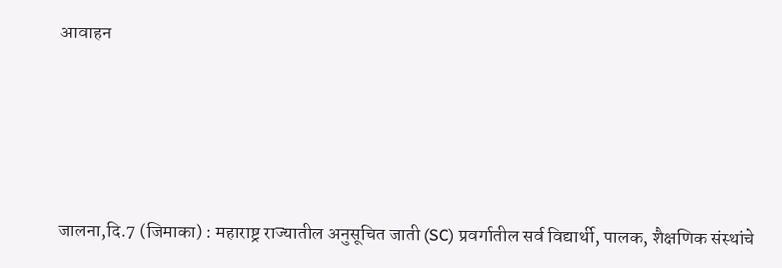आवाहन





जालना,दि.7 (जिमाका) : महाराष्ट्र राज्यातील अनुसूचित जाती (SC) प्रवर्गातील सर्व विद्यार्थी, पालक, शैक्षणिक संस्थांचे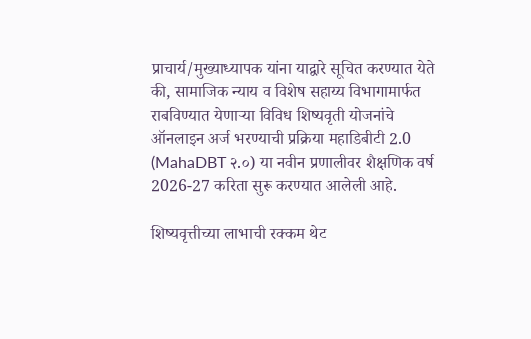प्राचार्य/मुख्याध्यापक यांना याद्वारे सूचित करण्यात येते की, सामाजिक न्याय व विशेष सहाय्य विभागामार्फत राबविण्यात येणाऱ्या विविध शिष्यवृती योजनांचे ऑनलाइन अर्ज भरण्याची प्रक्रिया महाडिबीटी 2.0 (MahaDBT २.०) या नवीन प्रणालीवर शैक्षणिक वर्ष 2026-27 करिता सुरू करण्यात आलेली आहे.

शिष्यवृत्तीच्या लाभाची रक्कम थेट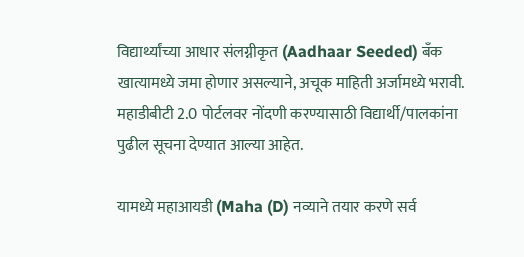विद्यार्थ्यांच्या आधार संलग्नीकृत (Aadhaar Seeded) बँक खात्यामध्ये जमा होणार असल्याने, अचूक माहिती अर्जामध्ये भरावी. महाडीबीटी 2.0 पोर्टलवर नोंदणी करण्यासाठी विद्यार्थी/पालकांना पुढील सूचना देण्यात आल्या आहेत.

यामध्ये महाआयडी (Maha (D) नव्याने तयार करणे सर्व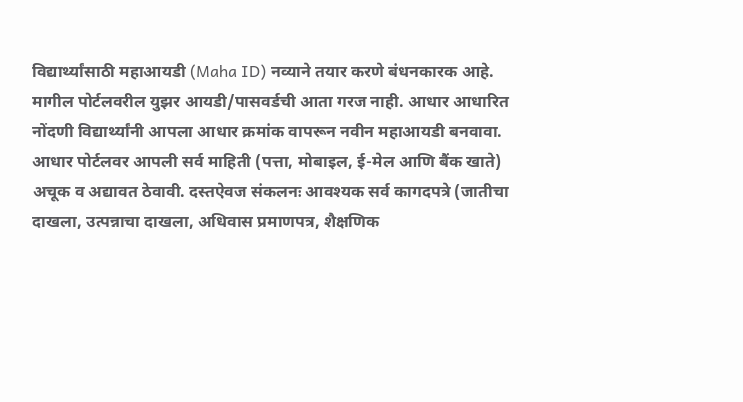विद्यार्थ्यांसाठी महाआयडी (Maha ID) नव्याने तयार करणे बंधनकारक आहे. मागील पोर्टलवरील युझर आयडी/पासवर्डची आता गरज नाही. आधार आधारित नोंदणी विद्यार्थ्यांनी आपला आधार क्रमांक वापरून नवीन महाआयडी बनवावा. आधार पोर्टलवर आपली सर्व माहिती (पत्ता, मोबाइल, ई-मेल आणि बैंक खाते) अचूक व अद्यावत ठेवावी. दस्तऐवज संकलनः आवश्यक सर्व कागदपत्रे (जातीचा दाखला, उत्पन्नाचा दाखला, अधिवास प्रमाणपत्र, शैक्षणिक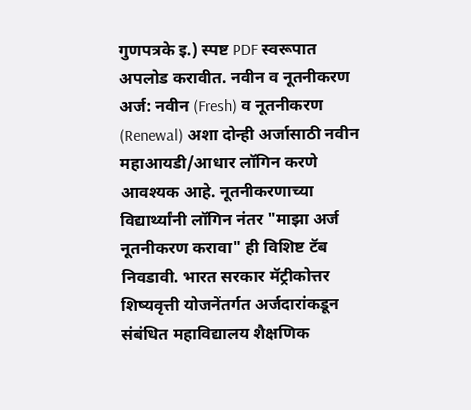गुणपत्रके इ.) स्पष्ट PDF स्वरूपात अपलोड करावीत. नवीन व नूतनीकरण अर्ज: नवीन (Fresh) व नूतनीकरण (Renewal) अशा दोन्ही अर्जासाठी नवीन महाआयडी/आधार लॉगिन करणे आवश्यक आहे. नूतनीकरणाच्या विद्यार्थ्यांनी लॉगिन नंतर "माझा अर्ज नूतनीकरण करावा" ही विशिष्ट टॅब निवडावी. भारत सरकार मॅट्रीकोत्तर शिष्यवृत्ती योजनेंतर्गत अर्जदारांकडून संबंधित महाविद्यालय शैक्षणिक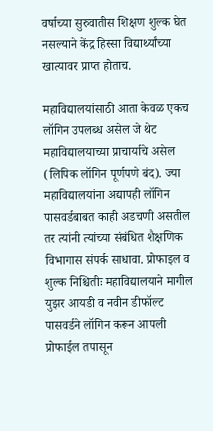वर्षाच्या सुरुवातीस शिक्षण शुल्क घेत नसल्याने केंद्र हिस्सा विद्यार्थ्यांच्या खात्यावर प्राप्त होताच.

महाविद्यालयांसाठी आता केवळ एकच लॉगिन उपलब्ध असेल जे थेट महाविद्यालयाच्या प्राचार्याचे असेल (लिपिक लॉगिन पूर्णपणे बंद). ज्या महाविद्यालयांना अद्यापही लॉगिन पासवर्डबाबत काही अडचणी असतील तर त्यांनी त्यांच्या संबंधित शैक्षणिक विभागास संपर्क साधावा. प्रोफाइल व शुल्क निश्चितीः महाविद्यालयाने मागील युझर आयडी व नवीन डीफॉल्ट पासवर्डने लॉगिन करून आपली प्रोफाईल तपासून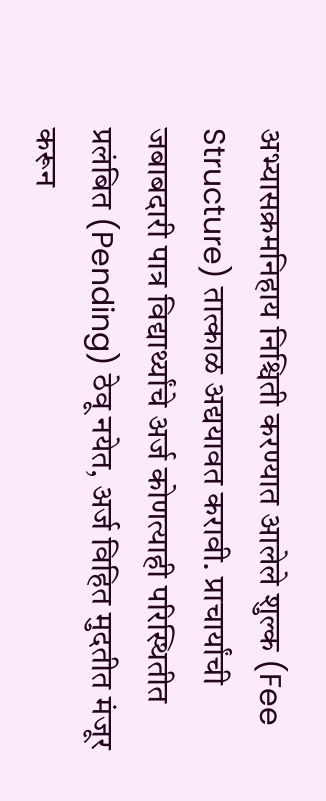अभ्यासक्रमनिहाय निश्चिती करण्यात आलेले शुल्क (Fee Structure) तात्काळ अद्ययावत करावी. प्राचार्यांची जबाबदारी पात्र विद्यार्थ्यांचे अर्ज कोणत्याही परिस्थितीत प्रलंबित (Pending) ठेवू नयेत, अर्ज विहित मुदतीत मंजूर करून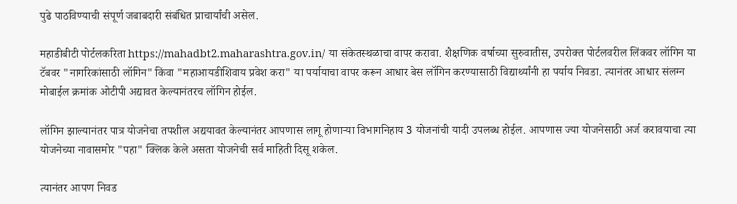पुढे पाठविण्याची संपूर्ण जबाबदारी संबंधित प्राचार्यांची असेल.

महाडीबीटी पोर्टलकरिता https://mahadbt2.maharashtra.gov.in/ या संकेतस्थळाचा वापर करावा. शैक्षणिक वर्षाच्या सुरुवातीस, उपरोक्त पोर्टलवरील लिंकवर लॉगिन या टॅबवर "नागरिकांसाठी लॉगिन" किंवा "महाआयडीशिवाय प्रवेश करा" या पर्यायाचा वापर करून आधार बेस लॉगिन करण्यासाठी विद्यार्थ्यांनी हा पर्याय निवडा. त्यानंतर आधार संलग्न मोबाईल क्रमांक ओटीपी अद्यावत केल्यानंतरच लॉगिन होईल.

लॉगिन झाल्यानंतर पात्र योजनेचा तपशील अद्ययावत केल्यानंतर आपणास लागू होणाऱ्या विभागनिहाय 3 योजनांची यादी उपलब्ध होईल. आपणास ज्या योजनेसाठी अर्ज करावयाचा त्या योजनेच्या नावासमोर "पहा" क्लिक केले असता योजनेची सर्व माहिती दिसू शकेल.

त्यानंतर आपण निवड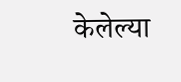केलेल्या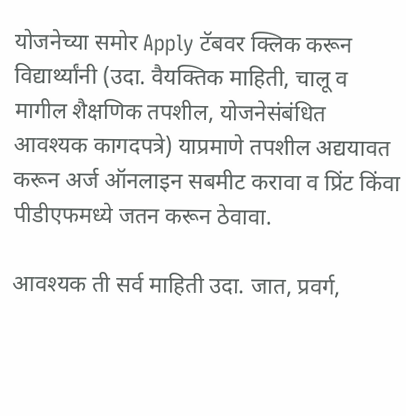योजनेच्या समोर Apply टॅबवर क्लिक करून विद्यार्थ्यांनी (उदा. वैयक्तिक माहिती, चालू व मागील शैक्षणिक तपशील, योजनेसंबंधित आवश्यक कागदपत्रे) याप्रमाणे तपशील अद्ययावत करून अर्ज ऑनलाइन सबमीट करावा व प्रिंट किंवा पीडीएफमध्ये जतन करून ठेवावा.

आवश्यक ती सर्व माहिती उदा. जात, प्रवर्ग,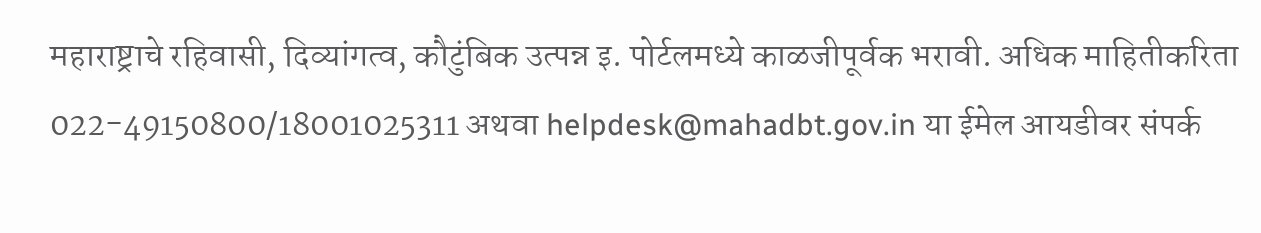महाराष्ट्राचे रहिवासी, दिव्यांगत्व, कौटुंबिक उत्पन्न इ. पोर्टलमध्ये काळजीपूर्वक भरावी. अधिक माहितीकरिता 022-49150800/18001025311 अथवा helpdesk@mahadbt.gov.in या ईमेल आयडीवर संपर्क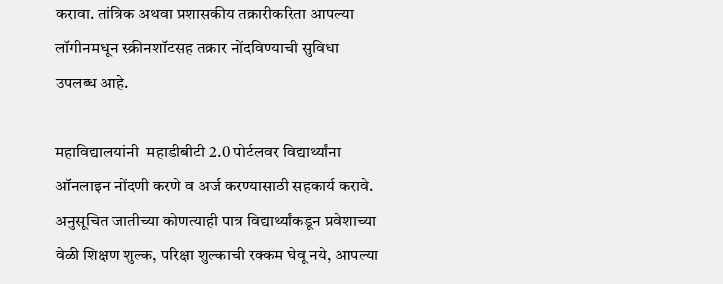करावा. तांत्रिक अथवा प्रशासकीय तक्रारीकरिता आपल्या लॉगीनमधून स्क्रीनशॉटसह तक्रार नोंदविण्याची सुविधा उपलब्ध आहे.

महाविद्यालयांनी  महाडीबीटी 2.0 पोर्टलवर विद्यार्थ्यांना ऑनलाइन नोंदणी करणे व अर्ज करण्यासाठी सहकार्य करावे. अनुसूचित जातीच्या कोणत्याही पात्र विद्यार्थ्यांकडून प्रवेशाच्या वेळी शिक्षण शुल्क, परिक्षा शुल्काची रक्कम घेवू नये, आपल्या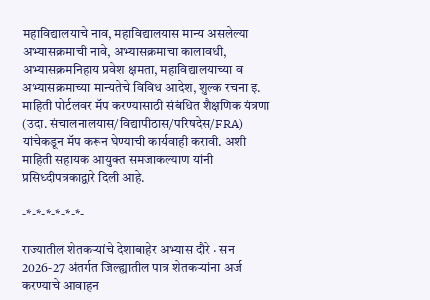महाविद्यालयाचे नाव, महाविद्यालयास मान्य असलेल्या अभ्यासक्रमाची नावे, अभ्यासक्रमाचा कालावधी, अभ्यासक्रमनिहाय प्रवेश क्षमता, महाविद्यालयाच्या व अभ्यासक्रमाच्या मान्यतेचे विविध आदेश, शुल्क रचना इ. माहिती पोर्टलवर मॅप करण्यासाठी संबंधित शैक्षणिक यंत्रणा (उदा. संचालनालयास/विद्यापीठास/परिषदेस/FRA) यांचेकडून मॅप करून घेण्याची कार्यवाही करावी. अशी माहिती सहायक आयुक्त समजाकल्याण यांनी प्रसिध्दीपत्रकाद्वारे दिली आहे.

-*-*-*-*-*-*-

राज्यातील शेतकऱ्यांचे देशाबाहेर अभ्यास दौरे · सन 2026-27 अंतर्गत जिल्ह्यातील पात्र शेतकऱ्यांना अर्ज करण्याचे आवाहन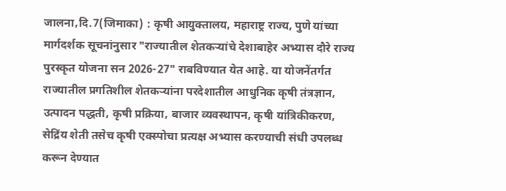जालना,दि.7(जिमाका) : कृषी आयुक्तालय, महाराष्ट्र राज्य, पुणे यांच्या मार्गदर्शक सूचनांनुसार "राज्यातील शेतकऱ्यांचे देशाबाहेर अभ्यास दौरे राज्य पुरस्कृत योजना सन 2026-27" राबविण्यात येत आहे. या योजनेंतर्गत राज्यातील प्रगतिशील शेतकऱ्यांना परदेशातील आधुनिक कृषी तंत्रज्ञान, उत्पादन पद्धती, कृषी प्रक्रिया, बाजार व्यवस्थापन, कृषी यांत्रिकीकरण, सेद्रिंय शेती तसेच कृषी एक्स्पोचा प्रत्यक्ष अभ्यास करण्याची संधी उपलब्ध करून देण्यात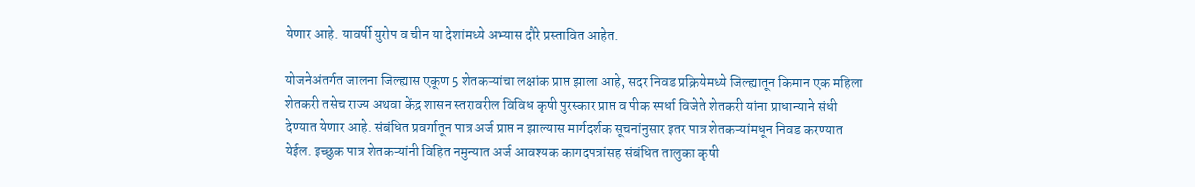येणार आहे. यावर्षी युरोप व चीन या देशांमध्ये अभ्यास दौरे प्रस्तावित आहेत.

योजनेअंतर्गत जालना जिल्ह्यास एकूण 5 शेतकऱ्यांचा लक्षांक प्राप्त झाला आहे, सदर निवड प्रक्रियेमध्ये जिल्ह्यातून किमान एक महिला शेतकरी तसेच राज्य अथवा केंद्र शासन स्तरावरील विविध कृषी पुरस्कार प्राप्त व पीक स्पर्धा विजेते शेतकरी यांना प्राधान्याने संधी देण्यात येणार आहे. संबंधित प्रवर्गातून पात्र अर्ज प्राप्त न झाल्यास मार्गदर्शक सूचनांनुसार इतर पात्र शेतकऱ्यांमधून निवड करण्यात येईल. इच्छुक पात्र शेतकऱ्यांनी विहित नमुन्यात अर्ज आवश्यक कागदपत्रांसह संबंधित तालुका कृषी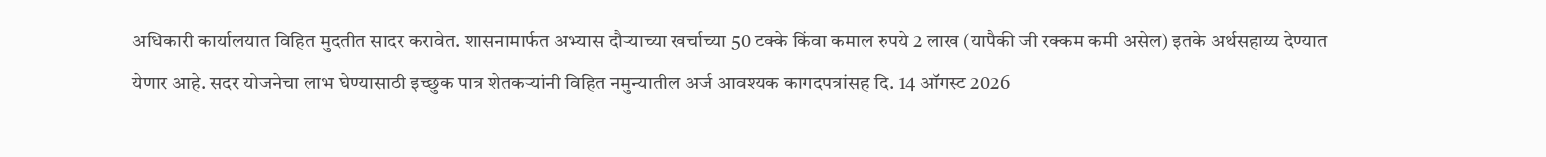अधिकारी कार्यालयात विहित मुदतीत सादर करावेत. शासनामार्फत अभ्यास दौऱ्याच्या खर्चाच्या 50 टक्के किंवा कमाल रुपये 2 लाख (यापैकी जी रक्कम कमी असेल) इतके अर्थसहाय्य देण्यात येणार आहे. सदर योजनेचा लाभ घेण्यासाठी इच्छुक पात्र शेतकऱ्यांनी विहित नमुन्यातील अर्ज आवश्यक कागदपत्रांसह दि. 14 ऑगस्ट 2026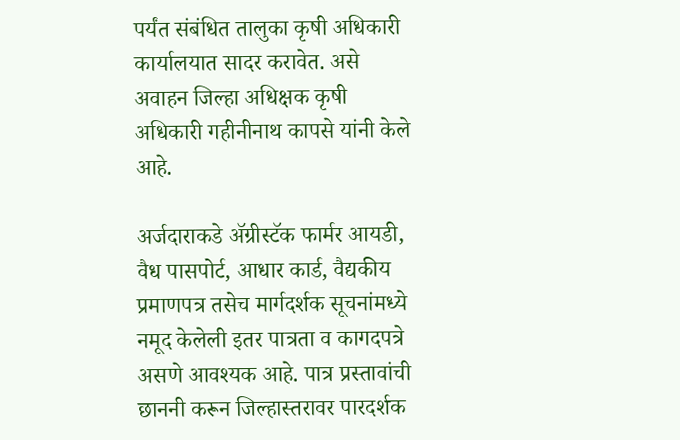पर्यंत संबंधित तालुका कृषी अधिकारी कार्यालयात सादर करावेत. असे अवाहन जिल्हा अधिक्षक कृषी अधिकारी गहीनीनाथ कापसे यांनी केले आहे.

अर्जदाराकडे ॲग्रीस्टॅक फार्मर आयडी, वैध पासपोर्ट, आधार कार्ड, वैद्यकीय प्रमाणपत्र तसेच मार्गदर्शक सूचनांमध्ये नमूद केलेली इतर पात्रता व कागदपत्रे असणे आवश्यक आहे. पात्र प्रस्तावांची छाननी करून जिल्हास्तरावर पारदर्शक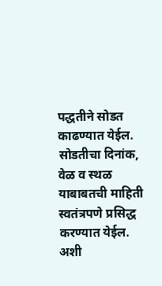पद्धतीने सोडत काढण्यात येईल. सोडतीचा दिनांक, वेळ व स्थळ याबाबतची माहिती स्वतंत्रपणे प्रसिद्ध करण्यात येईल. अशी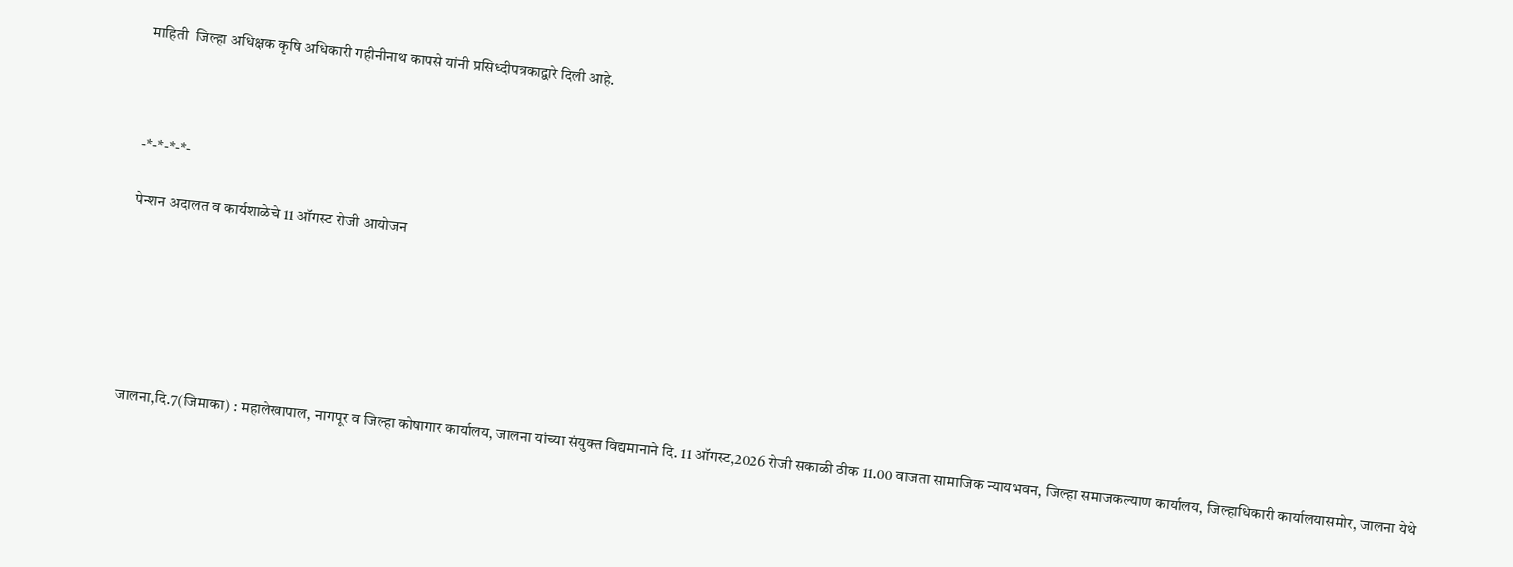माहिती  जिल्हा अधिक्षक कृषि अधिकारी गहीनीनाथ कापसे यांनी प्रसिध्दीपत्रकाद्वारे दिली आहे.



-*-*-*-*-

पेन्शन अदालत व कार्यशाळेचे 11 ऑगस्ट रोजी आयोजन






जालना,दि.7(जिमाका) : महालेखापाल, नागपूर व जिल्हा कोषागार कार्यालय, जालना यांच्या संयुक्त विद्यमानाने दि. 11 ऑगस्ट,2026 रोजी सकाळी ठीक 11.00 वाजता सामाजिक न्यायभवन, जिल्हा समाजकल्याण कार्यालय, जिल्हाधिकारी कार्यालयासमोर, जालना येथे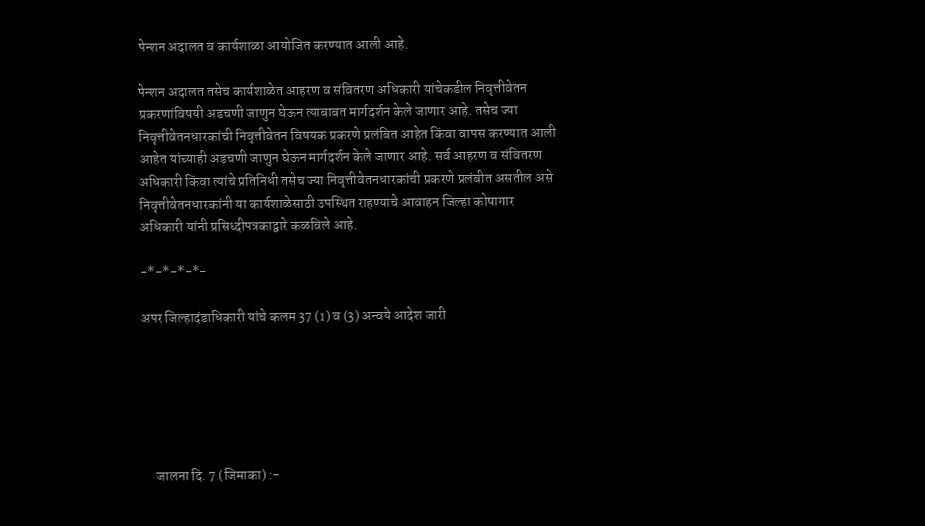पेन्शन अदालत व कार्यशाळा आयोजित करण्यात आली आहे.

पेन्शन अदालत तसेच कार्यशाळेत आहरण व संवितरण अधिकारी यांचेकडील निवृत्तीवेतन प्रकरणांविषयी अडचणी जाणुन घेऊन त्याबाबत मार्गदर्शन केले जाणार आहे. तसेच ज्या निवृत्तीवेतनधारकांची निवृत्तीवेतन विषयक प्रकरणे प्रलंबित आहेत किंवा वापस करण्यात आली आहेत यांच्याही अडचणी जाणुन घेऊन मार्गदर्शन केले जाणार आहे. सर्व आहरण व संवितरण अधिकारी किंवा त्यांचे प्रतिनिधी तसेच ज्या निवृत्तीवेतनधारकांची प्रकरणे प्रलंबीत असतील असे निवृत्तीवेतनधारकांनी या कार्यशाळेसाठी उपस्थित राहण्याचे आवाहन जिल्हा कोषागार अधिकारी यांनी प्रसिध्दीपत्रकाद्वारे कळविले आहे.

-*-*-*-*-

अपर जिल्हादंडाधिकारी यांचे कलम 37 (1) व (3) अन्वये आदेश जारी






     जालना दि. 7 (जिमाका) :-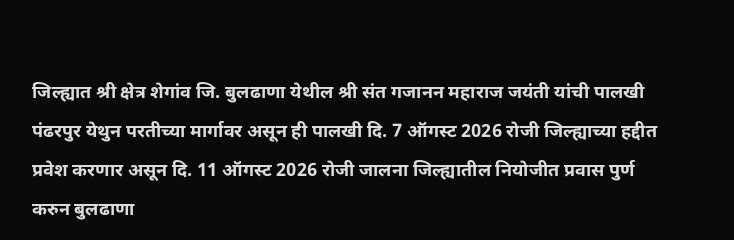जिल्ह्यात श्री क्षेत्र शेगांव जि. बुलढाणा येथील श्री संत गजानन महाराज जयंती यांची पालखी पंढरपुर येथुन परतीच्या मार्गावर असून ही पालखी दि. 7 ऑगस्ट 2026 रोजी जिल्ह्याच्या हद्दीत प्रवेश करणार असून दि. 11 ऑगस्ट 2026 रोजी जालना जिल्ह्यातील नियोजीत प्रवास पुर्ण  करुन बुलढाणा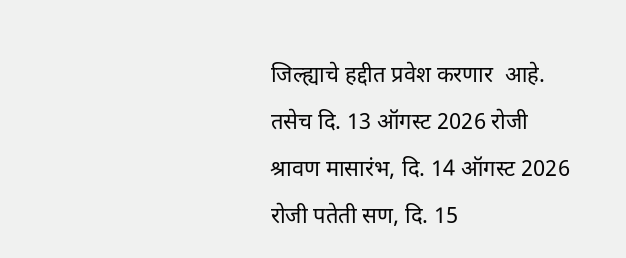जिल्ह्याचे हद्दीत प्रवेश करणार  आहे. तसेच दि. 13 ऑगस्ट 2026 रोजी श्रावण मासारंभ, दि. 14 ऑगस्ट 2026 रोजी पतेती सण, दि. 15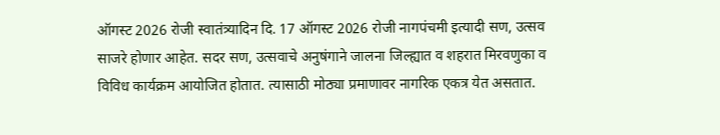ऑगस्ट 2026 रोजी स्वातंत्र्यादिन दि. 17 ऑगस्ट 2026 रोजी नागपंचमी इत्यादी सण, उत्सव  साजरे होणार आहेत. सदर सण, उत्सवाचे अनुषंगाने जालना जिल्ह्यात व शहरात मिरवणुका व विविध कार्यक्रम आयोजित होतात. त्यासाठी मोठ्या प्रमाणावर नागरिक एकत्र येत असतात.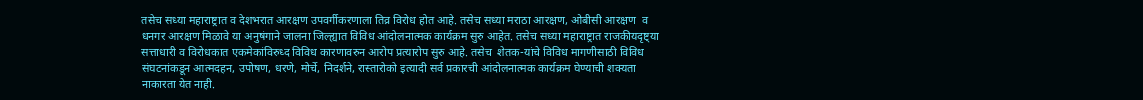तसेच सध्या महाराष्ट्रात व देशभरात आरक्षण उपवर्गीकरणाला तिव्र विरोध होत आहे. तसेच सध्या मराठा आरक्षण, ओबीसी आरक्षण  व धनगर आरक्षण मिळावे या अनुषंगाने जालना जिल्ह्यात विविध आंदोलनात्मक कार्यक्रम सुरु आहेत. तसेच सध्या महाराष्ट्रात राजकीयदृष्ट्या सत्ताधारी व विरोधकात एकमेकांविरुध्द विविध कारणावरुन आरोप प्रत्यारोप सुरु आहे. तसेच  शेतक-यांचे विविध मागणीसाठी विविध संघटनांकडून आत्मदहन, उपोषण, धरणे, मोर्चे, निदर्शने, रास्तारोको इत्यादी सर्व प्रकारची आंदोलनात्मक कार्यक्रम घेण्याची शक्यता नाकारता येत नाही.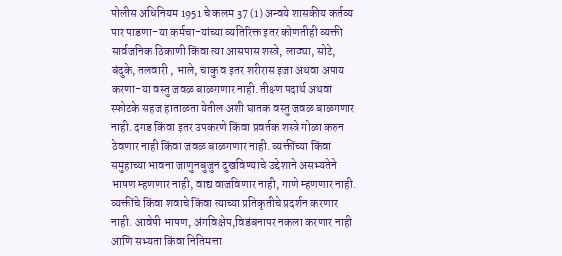पोलीस अधिनियम 1951 चे कलम 37 (1) अन्वये शासकीय कर्तव्य पार पाडणा-या कर्मचा-यांच्या व्यतिरिक्त इतर कोणतीही व्यक्ती सार्वजनिक ठिकाणी किंवा त्या आसपास शस्त्रे, लाठ्या, सोटे, बंदुके, तलवारी , भाले, चाकु व इतर शरीरास इजा अथवा अपाय करणा-या वस्तु जवळ बाळगणार नाही. तीक्ष्ण पदार्थ अथवा स्फोटके सहज हाताळता येतील अशी घातक वस्तु जवळ बाळगणार नाही. दगड किंवा इतर उपकरणे किंवा प्रवर्तक शस्त्रे गोळा करुन ठेवणार नाही किंवा जवळ बाळगणार नाही. व्यक्तींच्या किंवा समुहाच्या भावना जाणुनबुजुन दुखविण्याचे उद्देशाने असभ्यतेने भाषण म्हणणार नाही, वाद्य वाजविणार नाही, गाणे म्हणणार नाही. व्यक्तींचे किंवा शवाचे किंवा त्याच्या प्रतिकृतीचे प्रदर्शन करणार नाही. आवेषी भाषण, अंगविक्षेप,विडंबनापर नकला करणार नाही  आणि सभ्यता किंवा नितिमत्ता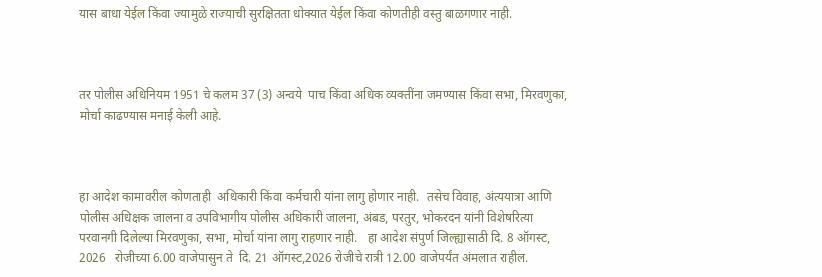यास बाधा येईल किंवा ज्यामुळे राज्याची सुरक्षितता धोक्यात येईल किंवा कोणतीही वस्तु बाळगणार नाही.



तर पोलीस अधिनियम 1951 चे कलम 37 (3) अन्वये  पाच किंवा अधिक व्यक्तींना जमण्यास किंवा सभा, मिरवणुका, मोर्चा काढण्यास मनाई केली आहे.



हा आदेश कामावरील कोणताही ‍ अधिकारी किंवा कर्मचारी यांना लागु होणार नाही.  तसेच विवाह, अंत्ययात्रा आणि पोलीस अधिक्षक जालना व उपविभागीय पोलीस अधिकारी जालना, अंबड, परतुर, भोकरदन यांनी विशेषरित्या परवानगी दिलेल्या मिरवणुका, सभा, मोर्चा यांना लागु राहणार नाही.   हा आदेश संपुर्ण जिल्ह्यासाठी दि. 8 ऑगस्ट, 2026   रोजीच्या 6.00 वाजेपासुन ते  दि. 21 ऑगस्ट,2026 रोजीचे रात्री 12.00 वाजेपर्यंत अंमलात राहील.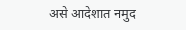असे आदेशात नमुद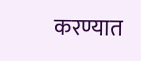करण्यात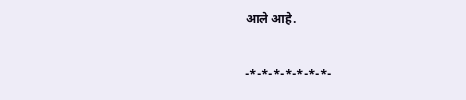आले आहे.

-*-*-*-*-*-*-*-